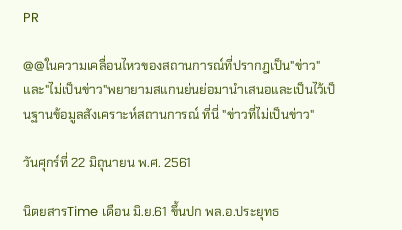PR

@@ในความเคลื่อนไหวของสถานการณ์ที่ปรากฎเป็น"ข่าว"และ"ไม่เป็นข่าว"พยายามสแกนย่นย่อมานำเสนอและเป็นไว้เป็นฐานข้อมูลสังเคราะห์สถานการณ์ ที่นี่ "ข่าวที่ไม่เป็นข่าว"

วันศุกร์ที่ 22 มิถุนายน พ.ศ. 2561

นิตยสารTime เดือน มิ.ย.61 ขึ้นปก พล.อ.ประยุทธ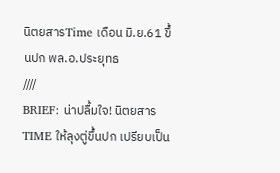นิตยสารTime เดือน มิ.ย.61 ขึ้นปก พล.อ.ประยุทธ
////
BRIEF: น่าปลื้มใจ! นิตยสาร TIME ให้ลุงตู่ขึ้นปก เปรียบเป็น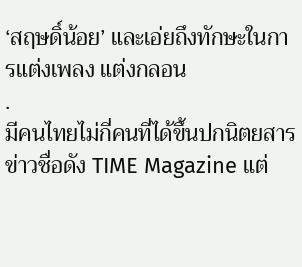‘สฤษดิ์น้อย’ และเอ่ยถึงทักษะในการแต่งเพลง แต่งกลอน
.
มีคนไทยไม่กี่คนที่ได้ขึ้นปกนิตยสารข่าวชื่อดัง TIME Magazine แต่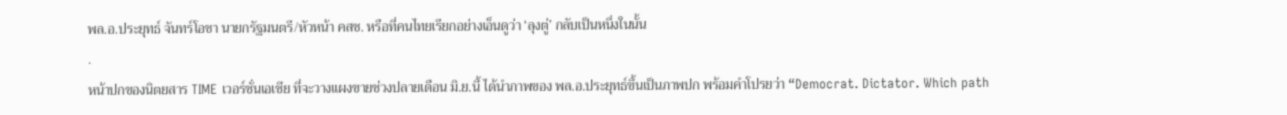พล.อ.ประยุทธ์ จันทร์โอชา นายกรัฐมนตรี/หัวหน้า คสช. หรือที่คนไทยเรียกอย่างเอ็นดูว่า ‘ลุงตู่’ กลับเป็นหนึ่งในนั้น
.
หน้าปกของนิตยสาร TIME เวอร์ชั่นเอเชีย ที่จะวางแผงขายช่วงปลายเดือน มิ.ย.นี้ ได้นำภาพของ พล.อ.ประยุทธ์ขึ้นเป็นภาพปก พร้อมคำโปรยว่า “Democrat. Dictator. Which path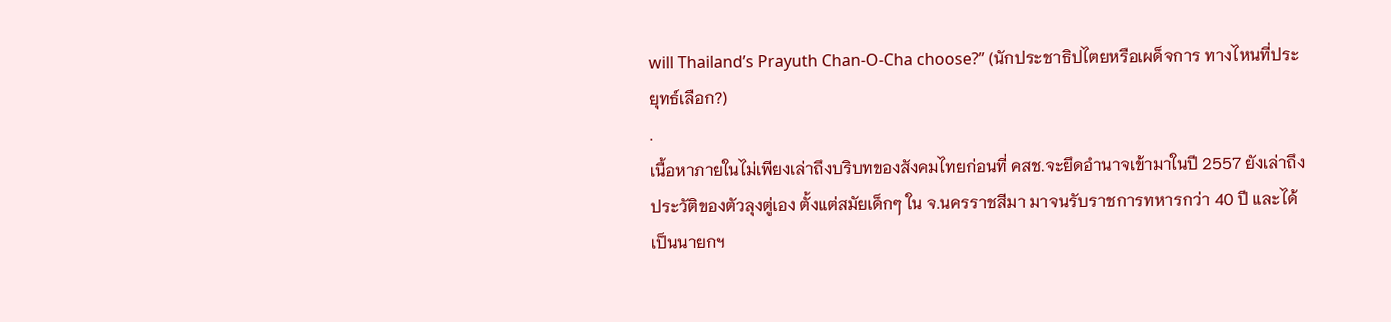will Thailand’s Prayuth Chan-O-Cha choose?” (นักประชาธิปไตยหรือเผด็จการ ทางไหนที่ประยุทธ์เลือก?)
.
เนื้อหาภายในไม่เพียงเล่าถึงบริบทของสังคมไทยก่อนที่ คสช.จะยึดอำนาจเข้ามาในปี 2557 ยังเล่าถึงประวัติของตัวลุงตู่เอง ตั้งแต่สมัยเด็กๆ ใน จ.นครราชสีมา มาจนรับราชการทหารกว่า 40 ปี และได้เป็นนายกฯ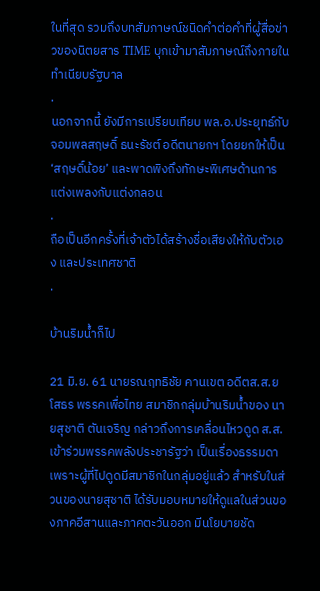ในที่สุด รวมถึงบทสัมภาษณ์ชนิดคำต่อคำที่ผู้สื่อข่าวของนิตยสาร TIME บุกเข้ามาสัมภาษณ์ถึงภายในทำเนียบรัฐบาล
.
นอกจากนี้ ยังมีการเปรียบเทียบ พล.อ.ประยุทธ์กับจอมพลสฤษดิ์ ธนะรัชต์ อดีตนายกฯ โดยยกให้เป็น ‘สฤษดิ์น้อย’ และพาดพิงถึงทักษะพิเศษด้านการแต่งเพลงกับแต่งกลอน
.
ถือเป็นอีกครั้งที่เจ้าตัวได้สร้างชื่อเสียงให้กับตัวเอง และประเทศชาติ
.

บ้านริมน้ำก็ไป

21 มิ.ย. 61 นายรณฤทธิชัย คานเขต อดีตส.ส.ยโสธร พรรคเพื่อไทย สมาชิกกลุ่มบ้านริมน้ำของ นายสุชาติ ตันเจริญ กล่าวถึงการเคลื่อนไหวดูด ส.ส.เข้าร่วมพรรคพลังประชารัฐว่า เป็นเรื่องธรรมดา เพราะผู้ที่ไปดูดมีสมาชิกในกลุ่มอยู่แล้ว สำหรับในส่วนของนายสุชาติ ได้รับมอบหมายให้ดูแลในส่วนของภาคอีสานและภาคตะวันออก มีนโยบายชัด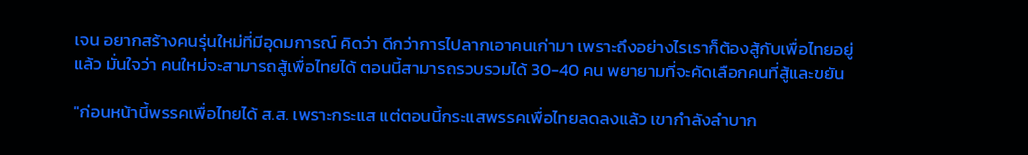เจน อยากสร้างคนรุ่นใหม่ที่มีอุดมการณ์ คิดว่า ดีกว่าการไปลากเอาคนเก่ามา เพราะถึงอย่างไรเราก็ต้องสู้กับเพื่อไทยอยู่แล้ว มั่นใจว่า คนใหม่จะสามารถสู้เพื่อไทยได้ ตอนนี้สามารถรวบรวมได้ 30-40 คน พยายามที่จะคัดเลือกคนที่สู้และขยัน

"ก่อนหน้านี้พรรคเพื่อไทยได้ ส.ส. เพราะกระแส แต่ตอนนี้กระแสพรรคเพื่อไทยลดลงแล้ว เขากำลังลำบาก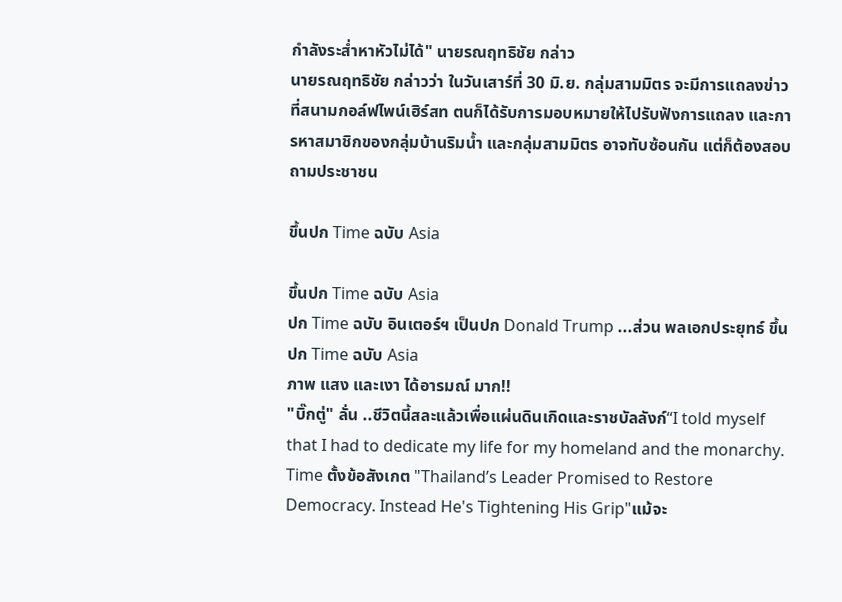กำลังระส่ำหาหัวไม่ได้" นายรณฤทธิชัย กล่าว
นายรณฤทธิชัย กล่าวว่า ในวันเสาร์ที่ 30 มิ.ย. กลุ่มสามมิตร จะมีการแถลงข่าวที่สนามกอล์ฟไพน์เฮิร์สท ตนก็ได้รับการมอบหมายให้ไปรับฟังการแถลง และการหาสมาชิกของกลุ่มบ้านริมน้ำ และกลุ่มสามมิตร อาจทับซ้อนกัน แต่ก็ต้องสอบถามประชาชน

ขึ้นปก Time ฉบับ Asia

ขึ้นปก Time ฉบับ Asia
ปก Time ฉบับ อินเตอร์ฯ เป็นปก Donald Trump ...ส่วน พลเอกประยุทธ์ ขึ้นปก Time ฉบับ Asia
ภาพ แสง และเงา ได้อารมณ์ มาก!!
"บิ๊กตู่" ลั่น ..ชีวิตนี้สละแล้วเพื่อแผ่นดินเกิดและราชบัลลังก์“I told myself that I had to dedicate my life for my homeland and the monarchy.
Time ตั้งข้อสังเกต "Thailand’s Leader Promised to Restore Democracy. Instead He's Tightening His Grip"แม้จะ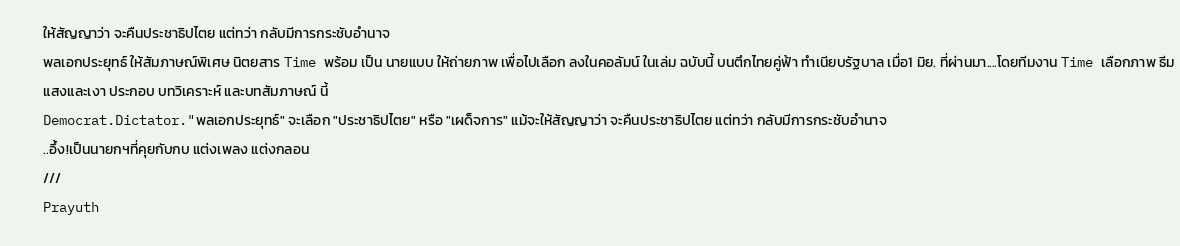ให้สัญญาว่า จะคืนประชาธิปไตย แต่ทว่า กลับมีการกระชับอำนาจ
พลเอกประยุทธ์ ให้สัมภาษณ์พิเศษ นิตยสาร Time พร้อม เป็น นายแบบ ให้ถ่ายภาพ เพื่อไปเลือก ลงในคอลัมน์ ในเล่ม ฉบับนี้ บนตึกไทยคู่ฟ้า ทำเนียบรัฐบาล เมื่อ1 มิย. ที่ผ่านมา....โดยทีมงาน Time เลือกภาพ ธีม แสงและเงา ประกอบ บทวิเคราะห์ และบทสัมภาษณ์ นี้
Democrat.Dictator."พลเอกประยุทธ์" จะเลือก "ประชาธิปไตย" หรือ "เผด็จการ" แม้จะให้สัญญาว่า จะคืนประชาธิปไตย แต่ทว่า กลับมีการกระชับอำนาจ
..อึ้ง!เป็นนายกฯที่คุยกับกบ แต่งเพลง แต่งกลอน
///
Prayuth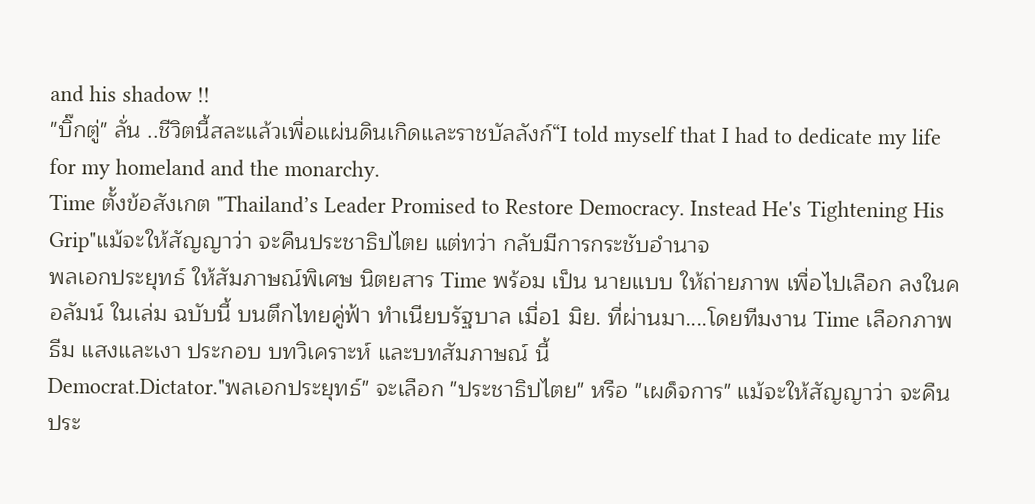and his shadow !!
"บิ๊กตู่" ลั่น ..ชีวิตนี้สละแล้วเพื่อแผ่นดินเกิดและราชบัลลังก์“I told myself that I had to dedicate my life for my homeland and the monarchy.
Time ตั้งข้อสังเกต "Thailand’s Leader Promised to Restore Democracy. Instead He's Tightening His Grip"แม้จะให้สัญญาว่า จะคืนประชาธิปไตย แต่ทว่า กลับมีการกระชับอำนาจ
พลเอกประยุทธ์ ให้สัมภาษณ์พิเศษ นิตยสาร Time พร้อม เป็น นายแบบ ให้ถ่ายภาพ เพื่อไปเลือก ลงในคอลัมน์ ในเล่ม ฉบับนี้ บนตึกไทยคู่ฟ้า ทำเนียบรัฐบาล เมื่อ1 มิย. ที่ผ่านมา....โดยทีมงาน Time เลือกภาพ ธีม แสงและเงา ประกอบ บทวิเคราะห์ และบทสัมภาษณ์ นี้
Democrat.Dictator."พลเอกประยุทธ์" จะเลือก "ประชาธิปไตย" หรือ "เผด็จการ" แม้จะให้สัญญาว่า จะคืนประ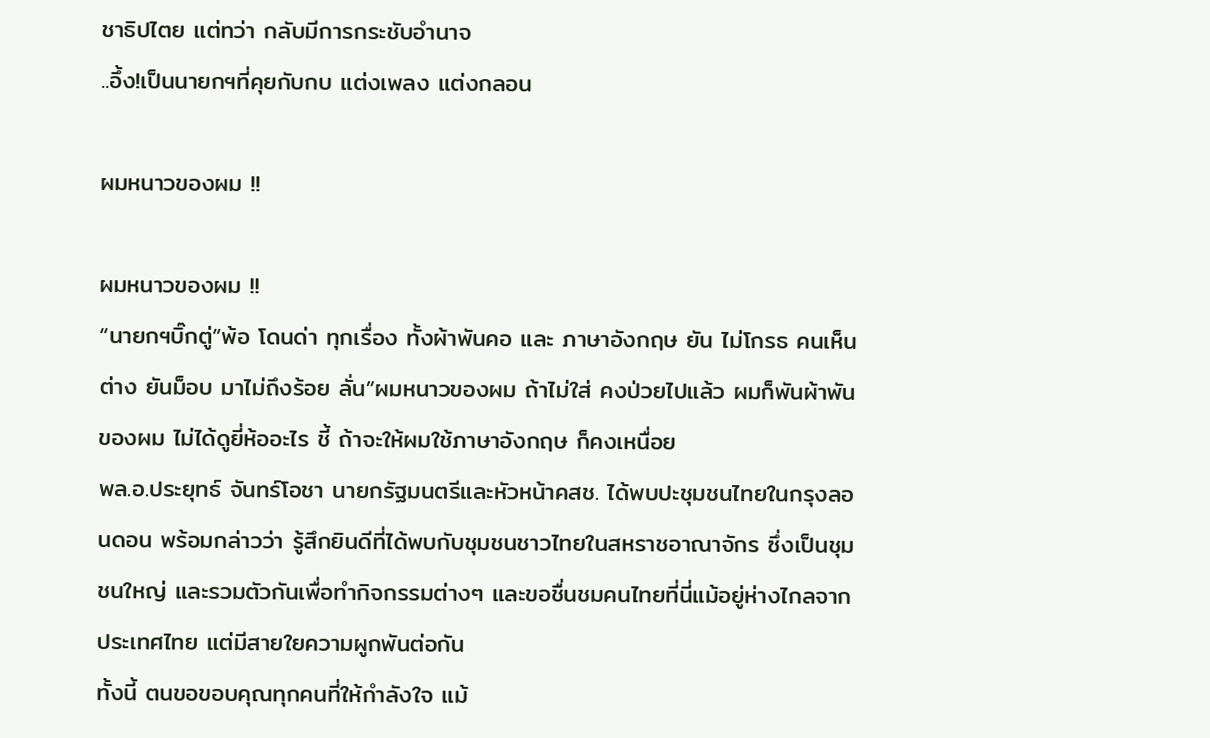ชาธิปไตย แต่ทว่า กลับมีการกระชับอำนาจ
..อึ้ง!เป็นนายกฯที่คุยกับกบ แต่งเพลง แต่งกลอน

ผมหนาวของผม !!

ผมหนาวของผม !!
“นายกฯบิ๊กตู่”พ้อ โดนด่า ทุกเรื่อง ทั้งผ้าพันคอ และ ภาษาอังกฤษ ยัน ไม่โกรธ คนเห็นต่าง ยันม็อบ มาไม่ถึงร้อย ลั่น”ผมหนาวของผม ถ้าไม่ใส่ คงป่วยไปแล้ว ผมก็พันผ้าพันของผม ไม่ได้ดูยี่ห้ออะไร ชี้ ถ้าจะให้ผมใช้ภาษาอังกฤษ ก็คงเหนื่อย
พล.อ.ประยุทธ์ จันทร์โอชา นายกรัฐมนตรีและหัวหน้าคสช. ได้พบปะชุมชนไทยในกรุงลอนดอน พร้อมกล่าวว่า รู้สึกยินดีที่ได้พบกับชุมชนชาวไทยในสหราชอาณาจักร ซึ่งเป็นชุมชนใหญ่ และรวมตัวกันเพื่อทำกิจกรรมต่างๆ และขอชื่นชมคนไทยที่นี่แม้อยู่ห่างไกลจากประเทศไทย แต่มีสายใยความผูกพันต่อกัน
ทั้งนี้ ตนขอขอบคุณทุกคนที่ให้กำลังใจ แม้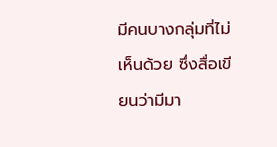มีคนบางกลุ่มที่ไม่เห็นด้วย ซึ่งสื่อเขียนว่ามีมา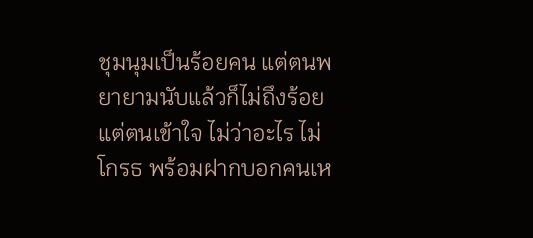ชุมนุมเป็นร้อยคน แต่ตนพยายามนับแล้วก็ไม่ถึงร้อย แต่ตนเข้าใจ ไม่ว่าอะไร ไม่โกรธ พร้อมฝากบอกคนเห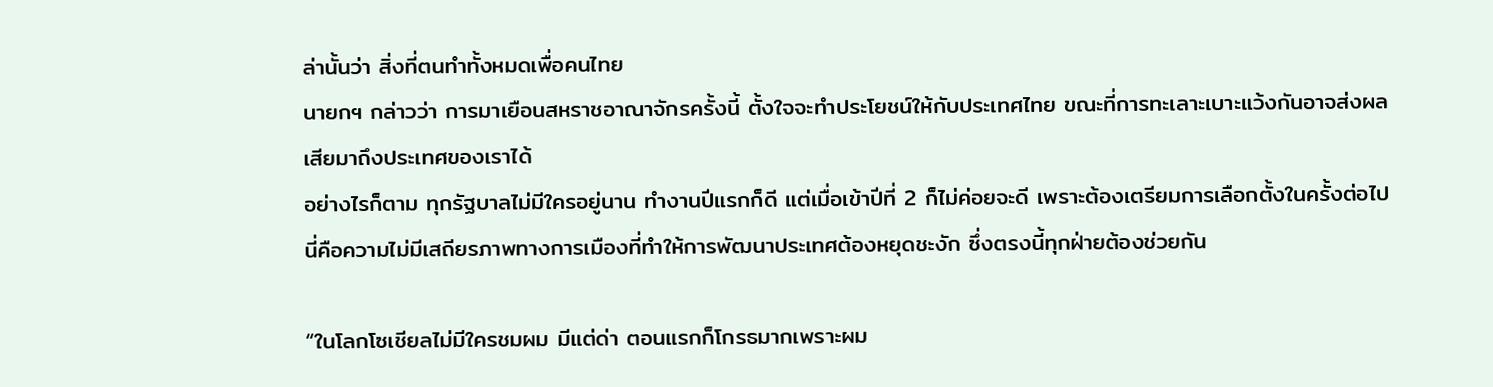ล่านั้นว่า สิ่งที่ตนทำทั้งหมดเพื่อคนไทย
นายกฯ กล่าวว่า การมาเยือนสหราชอาณาจักรครั้งนี้ ตั้งใจจะทำประโยชน์ให้กับประเทศไทย ขณะที่การทะเลาะเบาะแว้งกันอาจส่งผลเสียมาถึงประเทศของเราได้
อย่างไรก็ตาม ทุกรัฐบาลไม่มีใครอยู่นาน ทำงานปีแรกก็ดี แต่เมื่อเข้าปีที่ 2 ก็ไม่ค่อยจะดี เพราะต้องเตรียมการเลือกตั้งในครั้งต่อไป นี่คือความไม่มีเสถียรภาพทางการเมืองที่ทำให้การพัฒนาประเทศต้องหยุดชะงัก ซึ่งตรงนี้ทุกฝ่ายต้องช่วยกัน

“ในโลกโซเชียลไม่มีใครชมผม มีแต่ด่า ตอนแรกก็โกรธมากเพราะผม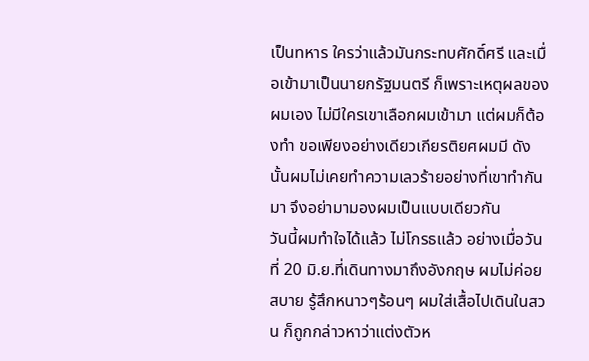เป็นทหาร ใครว่าแล้วมันกระทบศักดิ์ศรี และเมื่อเข้ามาเป็นนายกรัฐมนตรี ก็เพราะเหตุผลของผมเอง ไม่มีใครเขาเลือกผมเข้ามา แต่ผมก็ต้องทำ ขอเพียงอย่างเดียวเกียรติยศผมมี ดังนั้นผมไม่เคยทำความเลวร้ายอย่างที่เขาทำกันมา จึงอย่ามามองผมเป็นแบบเดียวกัน
วันนี้ผมทำใจได้แล้ว ไม่โกรธแล้ว อย่างเมื่อวันที่ 20 มิ.ย.ที่เดินทางมาถึงอังกฤษ ผมไม่ค่อยสบาย รู้สึกหนาวๆร้อนๆ ผมใส่เสื้อไปเดินในสวน ก็ถูกกล่าวหาว่าแต่งตัวห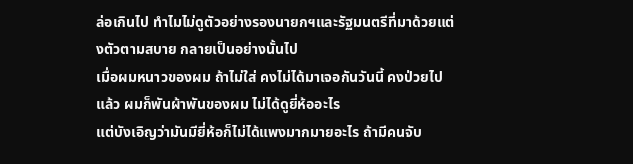ล่อเกินไป ทำไมไม่ดูตัวอย่างรองนายกฯและรัฐมนตรีที่มาด้วยแต่งตัวตามสบาย กลายเป็นอย่างนั้นไป
เมื่อผมหนาวของผม ถ้าไม่ใส่ คงไม่ได้มาเจอกันวันนี้ คงป่วยไปแล้ว ผมก็พันผ้าพันของผม ไม่ได้ดูยี่ห้ออะไร
แต่บังเอิญว่ามันมียี่ห้อก็ไม่ได้แพงมากมายอะไร ถ้ามีคนจับ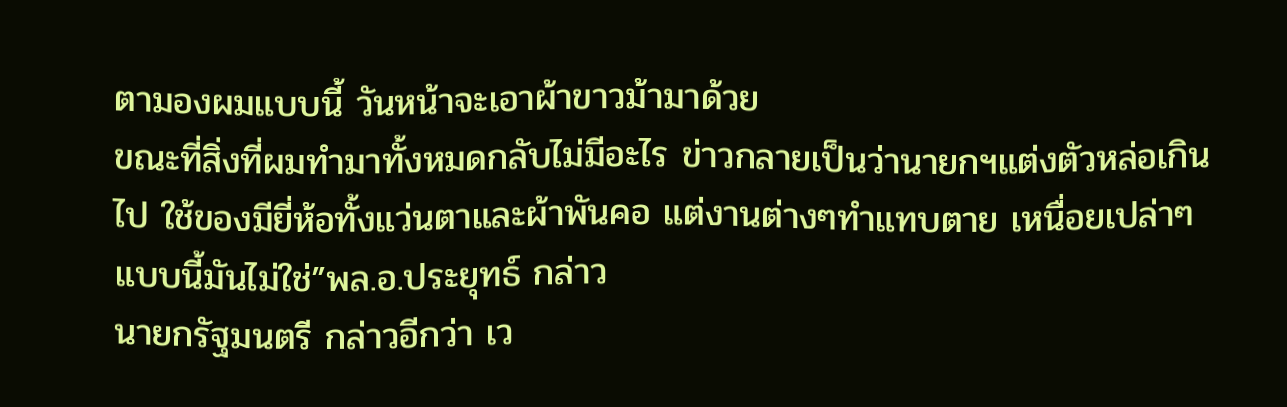ตามองผมแบบนี้ วันหน้าจะเอาผ้าขาวม้ามาด้วย
ขณะที่สิ่งที่ผมทำมาทั้งหมดกลับไม่มีอะไร ข่าวกลายเป็นว่านายกฯแต่งตัวหล่อเกินไป ใช้ของมียี่ห้อทั้งแว่นตาและผ้าพันคอ แต่งานต่างๆทำแทบตาย เหนื่อยเปล่าๆ แบบนี้มันไม่ใช่”พล.อ.ประยุทธ์ กล่าว
นายกรัฐมนตรี กล่าวอีกว่า เว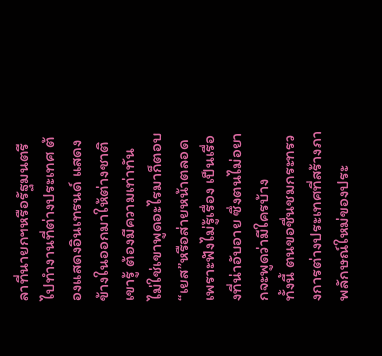ลาที่นายกฯหรือรัฐมนตรีไปทำงานที่ต่างประเทศ ต้องแสดงอินเทรนด์ แสดงข้างในออกมาให้ต่างชาติเขารู้ ต้องมีความเท่าทัน ไม่ใช่เขาพูดอะไรมาก็ตอบ“เยส”หรือส่ายหน้าตลอด เพราะฟังไม่รู้เรื่อง เป็นเรื่องที่น่าอับอาย ซึ่งตนไม่อยากจะพูดว่ามีใครบ้าง
ทั้งนี้ ตนขอชื่นชมกระทรวงการต่างประเทศที่สร้างภาพลักษณ์ใหม่ของประ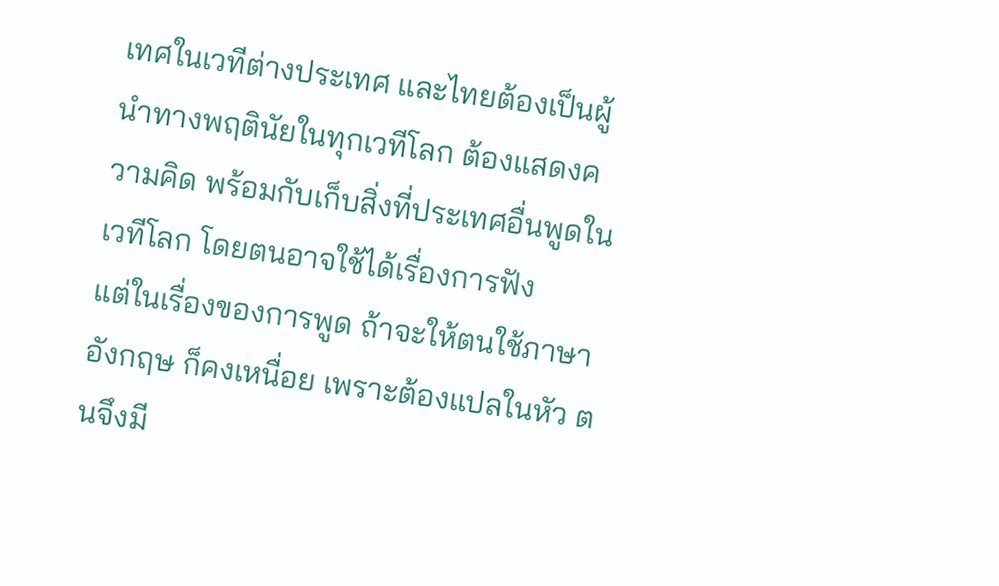เทศในเวทีต่างประเทศ และไทยต้องเป็นผู้นำทางพฤตินัยในทุกเวทีโลก ต้องแสดงความคิด พร้อมกับเก็บสิ่งที่ประเทศอื่นพูดในเวทีโลก โดยตนอาจใช้ได้เรื่องการฟัง
แต่ในเรื่องของการพูด ถ้าจะให้ตนใช้ภาษาอังกฤษ ก็คงเหนื่อย เพราะต้องแปลในหัว ตนจึงมี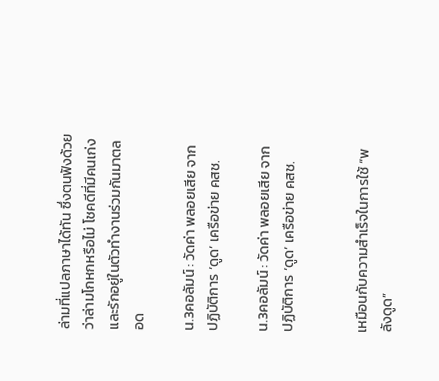ล่ามที่แปลภาษาได้ทัน ซึ่งตนฟังด้วยว่าล่ามโกหกหรือไม่ โชคดีที่มีคนเก่งและรักอยู่ในตัวทำงานร่วมกันมาตลอด

น.3คอลัมน์ : วัดค่า พลอยเสีย จาก ปฏิบัติการ ‘ดูด’ เครือข่าย คสช.

น.3คอลัมน์ : วัดค่า พลอยเสีย จาก ปฏิบัติการ ‘ดูด’ เครือข่าย คสช.


เหมือนกับความสำเร็จในการใช้ “พลังดูด”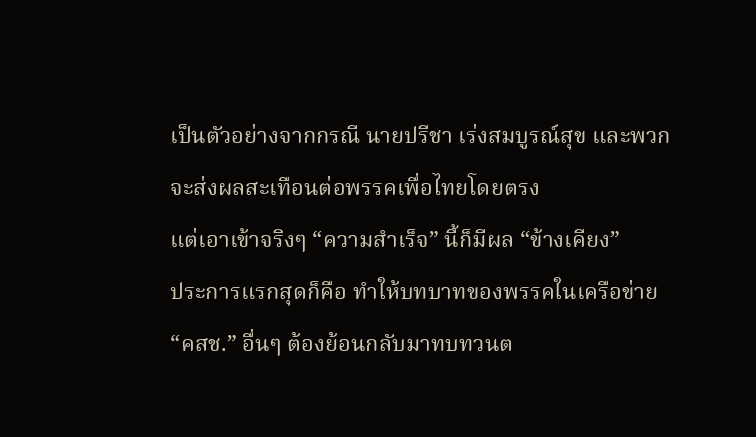เป็นตัวอย่างจากกรณี นายปรีชา เร่งสมบูรณ์สุข และพวก จะส่งผลสะเทือนต่อพรรคเพื่อไทยโดยตรง
แต่เอาเข้าจริงๆ “ความสำเร็จ” นี้ก็มีผล “ข้างเคียง”
ประการแรกสุดก็คือ ทำให้บทบาทของพรรคในเครือข่าย “คสช.” อื่นๆ ต้องย้อนกลับมาทบทวนต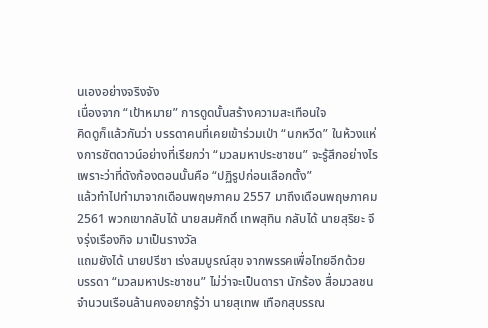นเองอย่างจริงจัง
เนื่องจาก “เป้าหมาย” การดูดนั้นสร้างความสะเทือนใจ
คิดดูก็แล้วกันว่า บรรดาคนที่เคยเข้าร่วมเป่า “นกหวีด” ในห้วงแห่งการชัตดาวน์อย่างที่เรียกว่า “มวลมหาประชาชน” จะรู้สึกอย่างไร
เพราะว่าที่ดังก้องตอนนั้นคือ “ปฏิรูปก่อนเลือกตั้ง”
แล้วทำไปทำมาจากเดือนพฤษภาคม 2557 มาถึงเดือนพฤษภาคม 2561 พวกเขากลับได้ นายสมศักดิ์ เทพสุทิน กลับได้ นายสุริยะ จึงรุ่งเรืองกิจ มาเป็นรางวัล
แถมยังได้ นายปรีชา เร่งสมบูรณ์สุข จากพรรคเพื่อไทยอีกด้วย
บรรดา “มวลมหาประชาชน” ไม่ว่าจะเป็นดารา นักร้อง สื่อมวลชน จำนวนเรือนล้านคงอยากรู้ว่า นายสุเทพ เทือกสุบรรณ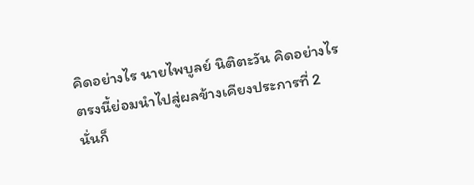คิดอย่างไร นายไพบูลย์ นิติตะวัน คิดอย่างไร
ตรงนี้ย่อมนำไปสู่ผลข้างเคียงประการที่ 2
นั่นก็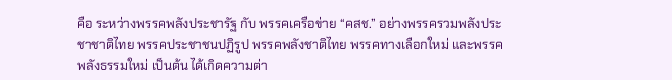คือ ระหว่างพรรคพลังประชารัฐ กับ พรรคเครือข่าย “คสช.” อย่างพรรครวมพลังประชาชาติไทย พรรคประชาชนปฏิรูป พรรคพลังชาติไทย พรรคทางเลือกใหม่ และพรรคพลังธรรมใหม่ เป็นต้น ได้เกิดความต่า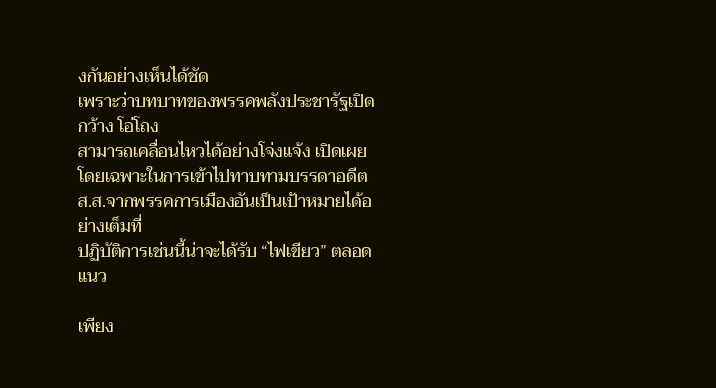งกันอย่างเห็นได้ชัด
เพราะว่าบทบาทของพรรคพลังประชารัฐเปิดกว้าง โอ่โถง
สามารถเคลื่อนไหวได้อย่างโจ่งแจ้ง เปิดเผย โดยเฉพาะในการเข้าไปทาบทามบรรดาอดีต ส.ส.จากพรรคการเมืองอันเป็นเป้าหมายได้อย่างเต็มที่
ปฏิบัติการเช่นนี้น่าจะได้รับ “ไฟเขียว” ตลอดแนว

เพียง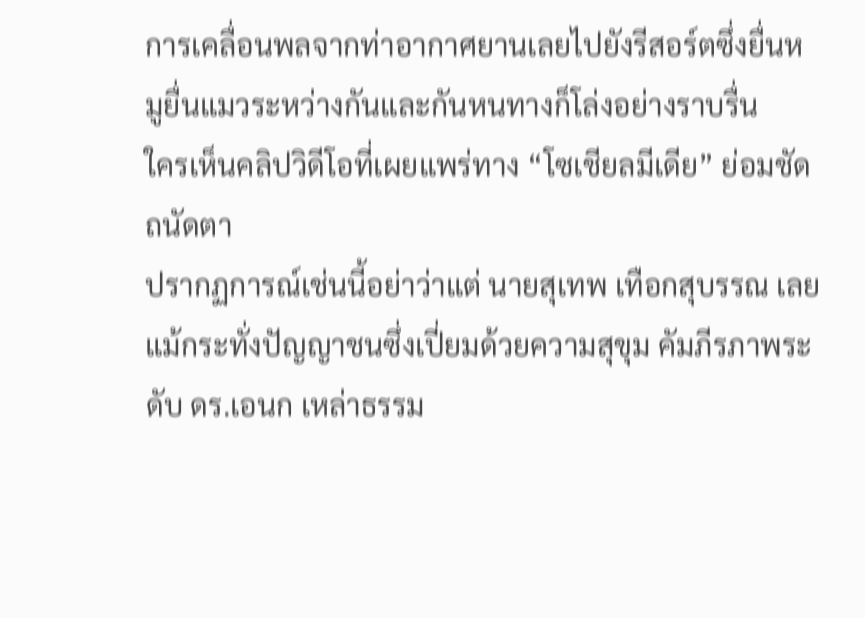การเคลื่อนพลจากท่าอากาศยานเลยไปยังรีสอร์ตซึ่งยื่นหมูยื่นแมวระหว่างกันและกันหนทางก็โล่งอย่างราบรื่น
ใครเห็นคลิปวิดีโอที่เผยแพร่ทาง “โซเชียลมีเดีย” ย่อมชัดถนัดตา
ปรากฏการณ์เช่นนี้อย่าว่าแต่ นายสุเทพ เทือกสุบรรณ เลย แม้กระทั่งปัญญาชนซึ่งเปี่ยมด้วยความสุขุม คัมภีรภาพระดับ ดร.เอนก เหล่าธรรม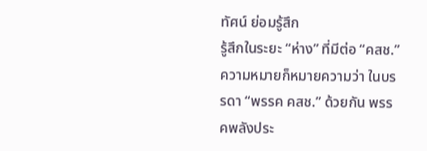ทัศน์ ย่อมรู้สึก
รู้สึกในระยะ “ห่าง” ที่มีต่อ “คสช.”
ความหมายก็หมายความว่า ในบรรดา “พรรค คสช.” ด้วยกัน พรรคพลังประ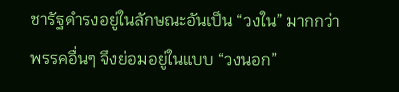ชารัฐดำรงอยู่ในลักษณะอันเป็น “วงใน” มากกว่า
พรรคอื่นๆ จึงย่อมอยู่ในแบบ “วงนอก”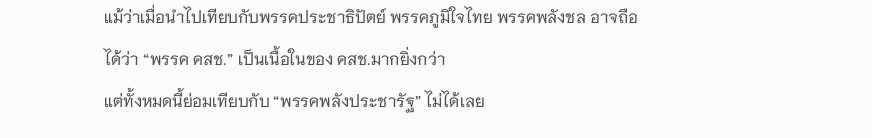แม้ว่าเมื่อนำไปเทียบกับพรรคประชาธิปัตย์ พรรคภูมิใจไทย พรรคพลังชล อาจถือได้ว่า “พรรค คสช.” เป็นเนื้อในของ คสช.มากยิ่งกว่า
แต่ทั้งหมดนี้ย่อมเทียบกับ “พรรคพลังประชารัฐ” ไม่ได้เลย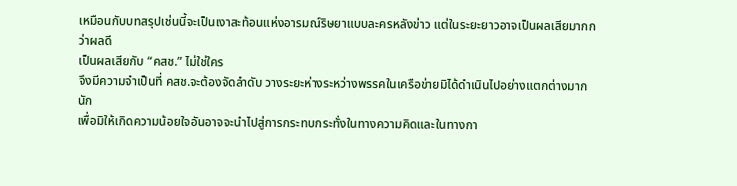เหมือนกับบทสรุปเช่นนี้จะเป็นเงาสะท้อนแห่งอารมณ์ริษยาแบบละครหลังข่าว แต่ในระยะยาวอาจเป็นผลเสียมากกว่าผลดี
เป็นผลเสียกับ “คสช.” ไม่ใช่ใคร
จึงมีความจำเป็นที่ คสช.จะต้องจัดลำดับ วางระยะห่างระหว่างพรรคในเครือข่ายมิได้ดำเนินไปอย่างแตกต่างมากนัก
เพื่อมิให้เกิดความน้อยใจอันอาจจะนำไปสู่การกระทบกระทั่งในทางความคิดและในทางกา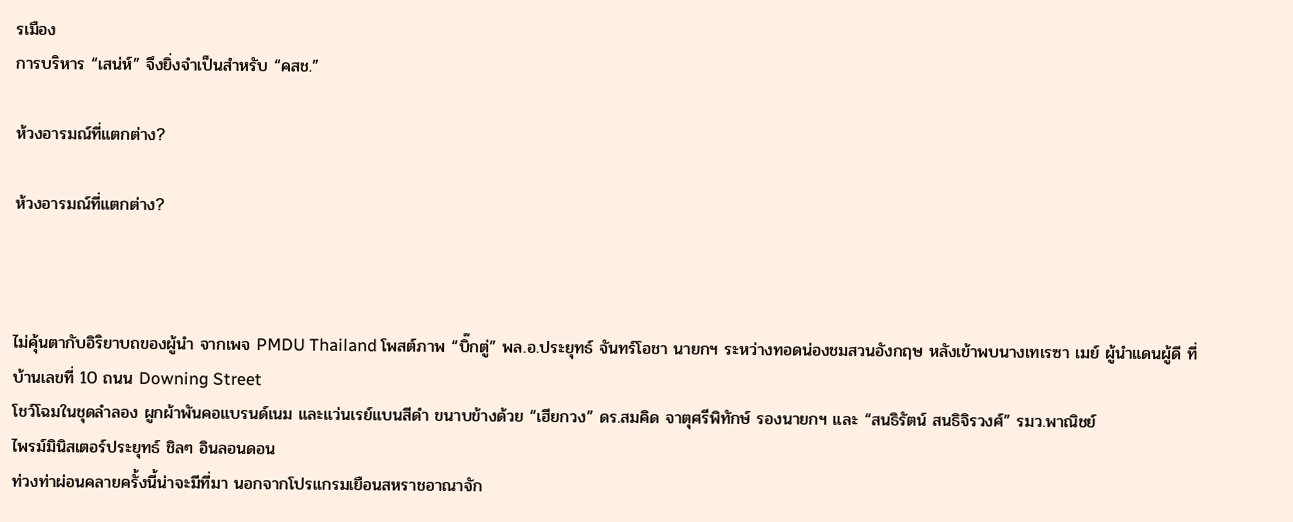รเมือง
การบริหาร “เสน่ห์” จึงยิ่งจำเป็นสำหรับ “คสช.”

ห้วงอารมณ์ที่แตกต่าง?

ห้วงอารมณ์ที่แตกต่าง?



ไม่คุ้นตากับอิริยาบถของผู้นำ จากเพจ PMDU Thailand โพสต์ภาพ “บิ๊กตู่” พล.อ.ประยุทธ์ จันทร์โอชา นายกฯ ระหว่างทอดน่องชมสวนอังกฤษ หลังเข้าพบนางเทเรซา เมย์ ผู้นำแดนผู้ดี ที่บ้านเลขที่ 10 ถนน Downing Street
โชว์โฉมในชุดลำลอง ผูกผ้าพันคอแบรนด์เนม และแว่นเรย์แบนสีดำ ขนาบข้างด้วย “เฮียกวง” ดร.สมคิด จาตุศรีพิทักษ์ รองนายกฯ และ “สนธิรัตน์ สนธิจิรวงศ์” รมว.พาณิชย์
ไพรม์มินิสเตอร์ประยุทธ์ ชิลๆ อินลอนดอน
ท่วงท่าผ่อนคลายครั้งนี้น่าจะมีที่มา นอกจากโปรแกรมเยือนสหราชอาณาจัก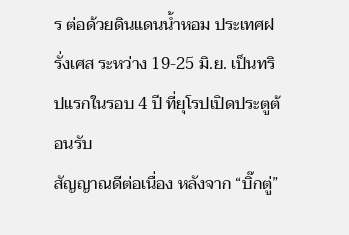ร ต่อด้วยดินแดนน้ำหอม ประเทศฝรั่งเศส ระหว่าง 19-25 มิ.ย. เป็นทริปแรกในรอบ 4 ปี ที่ยุโรปเปิดประตูต้อนรับ
สัญญาณดีต่อเนื่อง หลังจาก “บิ๊กตู่”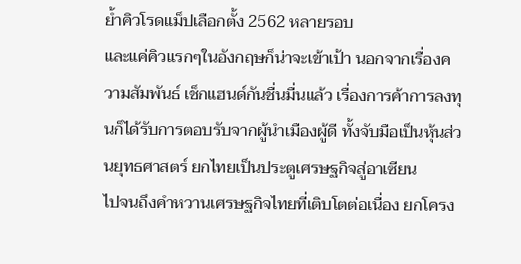ย้ำคิวโรดแม็ปเลือกตั้ง 2562 หลายรอบ
และแค่คิวแรกๆในอังกฤษก็น่าจะเข้าเป้า นอกจากเรื่องความสัมพันธ์ เช็กแฮนด์กันชื่นมื่นแล้ว เรื่องการค้าการลงทุนก็ได้รับการตอบรับจากผู้นำเมืองผู้ดี ทั้งจับมือเป็นหุ้นส่วนยุทธศาสตร์ ยกไทยเป็นประตูเศรษฐกิจสู่อาเซียน
ไปจนถึงคำหวานเศรษฐกิจไทยที่เติบโตต่อเนื่อง ยกโครง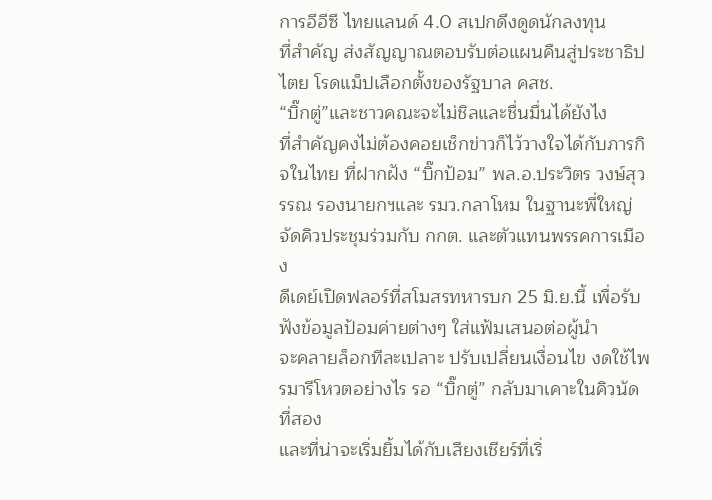การอีอีซี ไทยแลนด์ 4.0 สเปกดึงดูดนักลงทุน
ที่สำคัญ ส่งสัญญาณตอบรับต่อแผนคืนสู่ประชาธิปไตย โรดแม็ปเลือกตั้งของรัฐบาล คสช.
“บิ๊กตู่”และชาวคณะจะไม่ชิลและชื่นมื่นได้ยังไง
ที่สำคัญคงไม่ต้องคอยเช็กข่าวก็ไว้วางใจได้กับภารกิจในไทย ที่ฝากฝัง “บิ๊กป้อม” พล.อ.ประวิตร วงษ์สุวรรณ รองนายกฯและ รมว.กลาโหม ในฐานะพี่ใหญ่ จัดคิวประชุมร่วมกับ กกต. และตัวแทนพรรคการเมือง
ดีเดย์เปิดฟลอร์ที่สโมสรทหารบก 25 มิ.ย.นี้ เพื่อรับฟังข้อมูลป้อมค่ายต่างๆ ใส่แฟ้มเสนอต่อผู้นำ
จะคลายล็อกทีละเปลาะ ปรับเปลี่ยนเงื่อนไข งดใช้ไพรมารีโหวตอย่างไร รอ “บิ๊กตู่” กลับมาเคาะในคิวนัดที่สอง
และที่น่าจะเริ่มยิ้มได้กับเสียงเชียร์ที่เริ่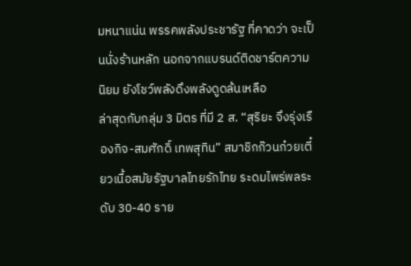มหนาแน่น พรรคพลังประชารัฐ ที่คาดว่า จะเป็นนั่งร้านหลัก นอกจากแบรนด์ติดชาร์ตความนิยม ยังโชว์พลังดึงพลังดูดล้นเหลือ
ล่าสุดกับกลุ่ม 3 มิตร ที่มี 2 ส. “สุริยะ จึงรุ่งเรืองกิจ-สมศักดิ์ เทพสุทิน” สมาชิกก๊วนก๋วยเตี๋ยวเนื้อสมัยรัฐบาลไทยรักไทย ระดมไพร่พลระดับ 30-40 ราย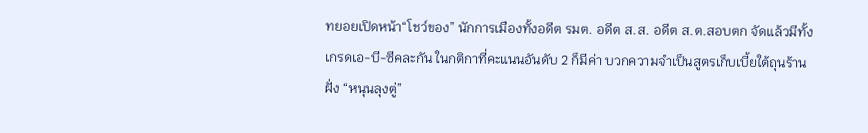ทยอยเปิดหน้า“โชว์ของ” นักการเมืองทั้งอดีต รมต. อดีต ส.ส. อดีต ส.ต.สอบตก จัดแล้วมีทั้งเกรดเอ-บี-ซีคละกัน ในกติกาที่คะแนนอันดับ 2 ก็มีค่า บวกความจำเป็นสูตรเก็บเบี้ยใต้ถุนร้านฝั่ง “หนุนลุงตู่”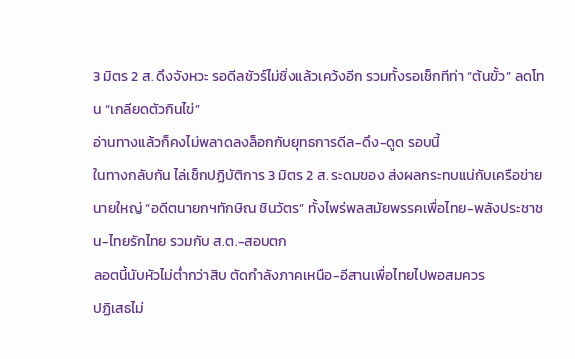3 มิตร 2 ส. ดึงจังหวะ รอดีลชัวร์ไม่ชิ่งแล้วเคว้งอีก รวมทั้งรอเช็กทีท่า “ต้นขั้ว” ลดโทน “เกลียดตัวกินไข่”
อ่านทางแล้วก็คงไม่พลาดลงล็อกกับยุทธการดีล-ดึง-ดูด รอบนี้
ในทางกลับกัน ไล่เช็กปฏิบัติการ 3 มิตร 2 ส. ระดมของ ส่งผลกระทบแน่กับเครือข่ายนายใหญ่ “อดีตนายกฯทักษิณ ชินวัตร” ทั้งไพร่พลสมัยพรรคเพื่อไทย-พลังประชาชน-ไทยรักไทย รวมกับ ส.ต.-สอบตก
ลอตนี้นับหัวไม่ต่ำกว่าสิบ ตัดกำลังภาคเหนือ-อีสานเพื่อไทยไปพอสมควร
ปฏิเสธไม่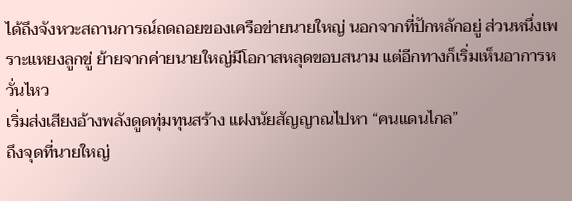ได้ถึงจังหวะสถานการณ์ถดถอยของเครือข่ายนายใหญ่ นอกจากที่ปักหลักอยู่ ส่วนหนึ่งเพราะแหยงลูกขู่ ย้ายจากค่ายนายใหญ่มีโอกาสหลุดขอบสนาม แต่อีกทางก็เริ่มเห็นอาการหวั่นไหว
เริ่มส่งเสียงอ้างพลังดูดทุ่มทุนสร้าง แฝงนัยสัญญาณไปหา “คนแดนไกล”
ถึงจุดที่นายใหญ่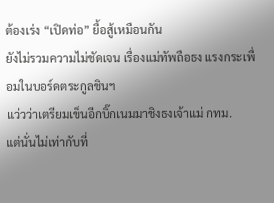ต้องเร่ง “เปิดท่อ” ยื้อสู้เหมือนกัน
ยังไม่รวมความไม่ชัดเจน เรื่องแม่ทัพถือธง แรงกระเพื่อมในบอร์ดตระกูลชินฯ
แว่วว่าเตรียมเข็นอีกบิ๊กเนมมาชิงธงเจ้าแม่ กทม.
แต่นั่นไม่เท่ากับที่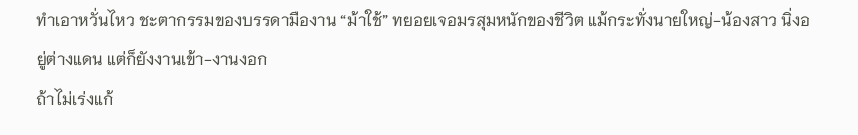ทำเอาหวั่นไหว ชะตากรรมของบรรดามืองาน “ม้าใช้” ทยอยเจอมรสุมหนักของชีวิต แม้กระทั่งนายใหญ่-น้องสาว นิ่งอยู่ต่างแดน แต่ก็ยังงานเข้า-งานงอก
ถ้าไม่เร่งแก้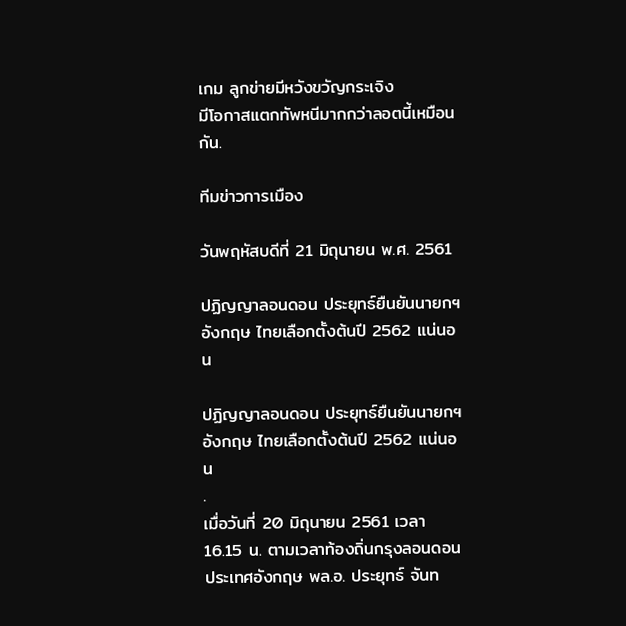เกม ลูกข่ายมีหวังขวัญกระเจิง
มีโอกาสแตกทัพหนีมากกว่าลอตนี้เหมือนกัน.

ทีมข่าวการเมือง

วันพฤหัสบดีที่ 21 มิถุนายน พ.ศ. 2561

ปฏิญญาลอนดอน ประยุทธ์ยืนยันนายกฯ อังกฤษ ไทยเลือกตั้งต้นปี 2562 แน่นอน

ปฏิญญาลอนดอน ประยุทธ์ยืนยันนายกฯ อังกฤษ ไทยเลือกตั้งต้นปี 2562 แน่นอน
.
เมื่อวันที่ 20 มิถุนายน 2561 เวลา 16.15 น. ตามเวลาท้องถิ่นกรุงลอนดอน ประเทศอังกฤษ พล.อ. ประยุทธ์ จันท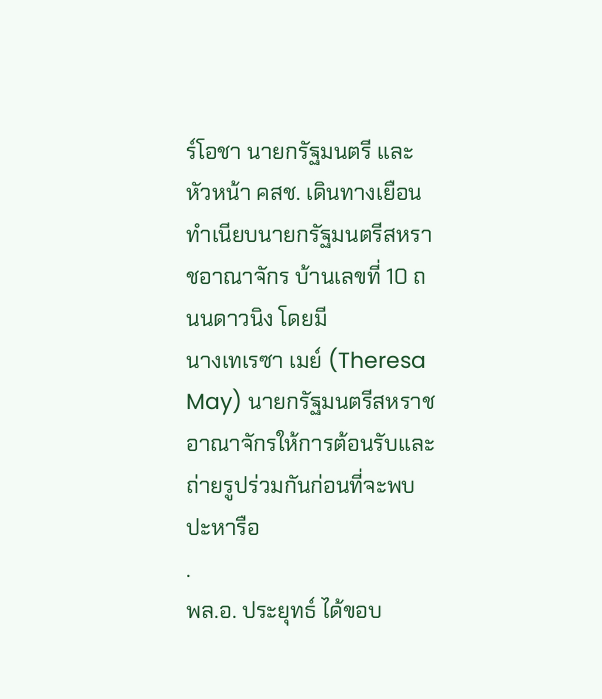ร์โอชา นายกรัฐมนตรี และหัวหน้า คสช. เดินทางเยือนทำเนียบนายกรัฐมนตรีสหราชอาณาจักร บ้านเลขที่ 10 ถนนดาวนิง โดยมี
นางเทเรซา เมย์ (Theresa May) นายกรัฐมนตรีสหราชอาณาจักรให้การต้อนรับและถ่ายรูปร่วมกันก่อนที่จะพบปะหารือ
.
พล.อ. ประยุทธ์ ได้ขอบ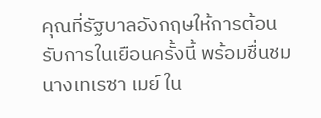คุณที่รัฐบาลอังกฤษให้การต้อนรับการในเยือนครั้งนี้ พร้อมชื่นชมนางเทเรซา เมย์ ใน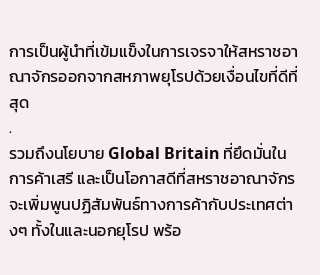การเป็นผู้นำที่เข้มแข็งในการเจรจาให้สหราชอาณาจักรออกจากสหภาพยุโรปด้วยเงื่อนไขที่ดีที่สุด
.
รวมถึงนโยบาย Global Britain ที่ยึดมั่นในการค้าเสรี และเป็นโอกาสดีที่สหราชอาณาจักรจะเพิ่มพูนปฏิสัมพันธ์ทางการค้ากับประเทศต่างๆ ทั้งในและนอกยุโรป พร้อ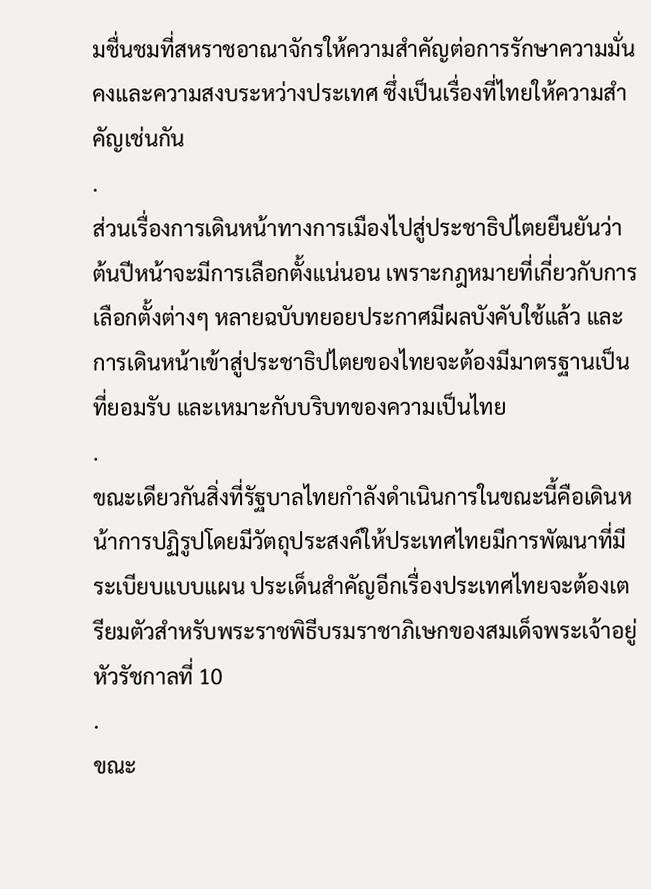มชื่นชมที่สหราชอาณาจักรให้ความสำคัญต่อการรักษาความมั่นคงและความสงบระหว่างประเทศ ซึ่งเป็นเรื่องที่ไทยให้ความสำคัญเช่นกัน
.
ส่วนเรื่องการเดินหน้าทางการเมืองไปสู่ประชาธิปไตยยืนยันว่า ต้นปีหน้าจะมีการเลือกตั้งแน่นอน เพราะกฎหมายที่เกี่ยวกับการเลือกตั้งต่างๆ หลายฉบับทยอยประกาศมีผลบังคับใช้แล้ว และการเดินหน้าเข้าสู่ประชาธิปไตยของไทยจะต้องมีมาตรฐานเป็นที่ยอมรับ และเหมาะกับบริบทของความเป็นไทย
.
ขณะเดียวกันสิ่งที่รัฐบาลไทยกำลังดำเนินการในขณะนี้คือเดินหน้าการปฏิรูปโดยมีวัตถุประสงค์ให้ประเทศไทยมีการพัฒนาที่มีระเบียบแบบแผน ประเด็นสำคัญอีกเรื่องประเทศไทยจะต้องเตรียมตัวสำหรับพระราชพิธีบรมราชาภิเษกของสมเด็จพระเจ้าอยู่หัวรัชกาลที่ 10
.
ขณะ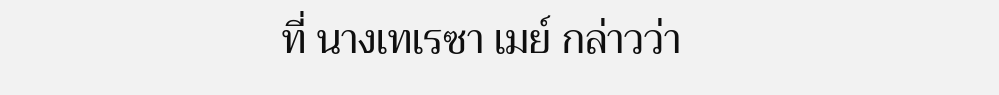ที่ นางเทเรซา เมย์ กล่าวว่า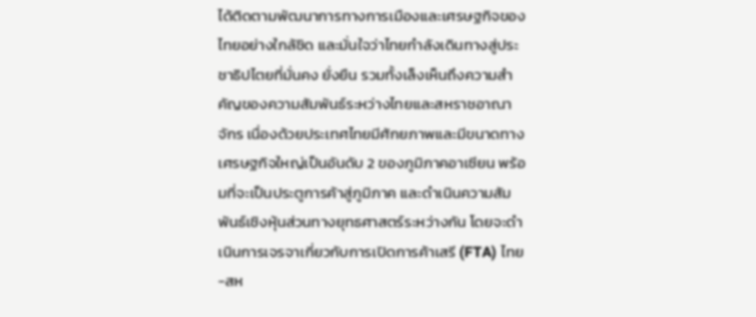ได้ติดตามพัฒนาการทางการเมืองและเศรษฐกิจของไทยอย่างใกล้ชิด และมั่นใจว่าไทยกำลังเดินทางสู่ประชาธิปไตยที่มั่นคง ยั่งยืน รวมทั้งเล็งเห็นถึงความสำคัญของความสัมพันธ์ระหว่างไทยและสหราชอาณาจักร เนื่องด้วยประเทศไทยมีศักยภาพและมีขนาดทางเศรษฐกิจใหญ่เป็นอันดับ 2 ของภูมิภาคอาเซียน พร้อมที่จะเป็นประตูการค้าสู่ภูมิภาค และดำเนินความสัมพันธ์เชิงหุ้นส่วนทางยุทธศาสตร์ระหว่างกัน โดยจะดำเนินการเจรจาเกี่ยวกับการเปิดการค้าเสรี (FTA) ไทย-สห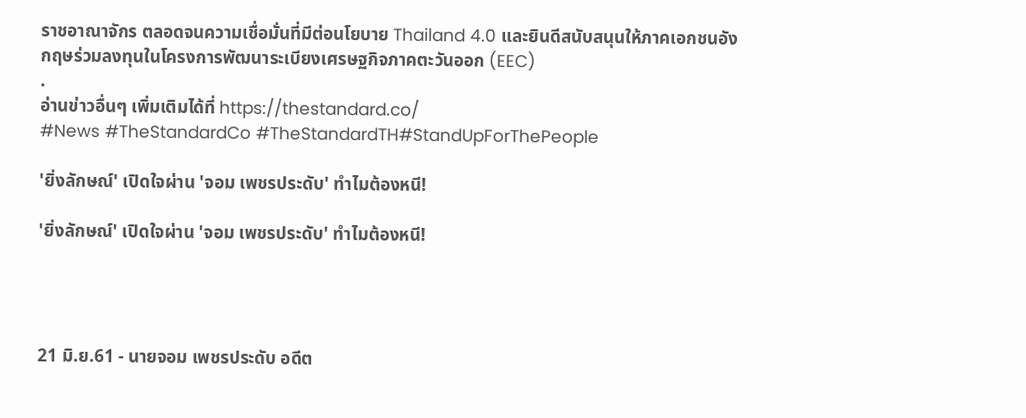ราชอาณาจักร ตลอดจนความเชื่อมั่นที่มีต่อนโยบาย Thailand 4.0 และยินดีสนับสนุนให้ภาคเอกชนอังกฤษร่วมลงทุนในโครงการพัฒนาระเบียงเศรษฐกิจภาคตะวันออก (EEC)
.
อ่านข่าวอื่นๆ เพิ่มเติมได้ที่ https://thestandard.co/
#News #TheStandardCo #TheStandardTH#StandUpForThePeople

'ยิ่งลักษณ์' เปิดใจผ่าน 'จอม เพชรประดับ' ทำไมต้องหนี!

'ยิ่งลักษณ์' เปิดใจผ่าน 'จอม เพชรประดับ' ทำไมต้องหนี!




21 มิ.ย.61 - นายจอม เพชรประดับ อดีต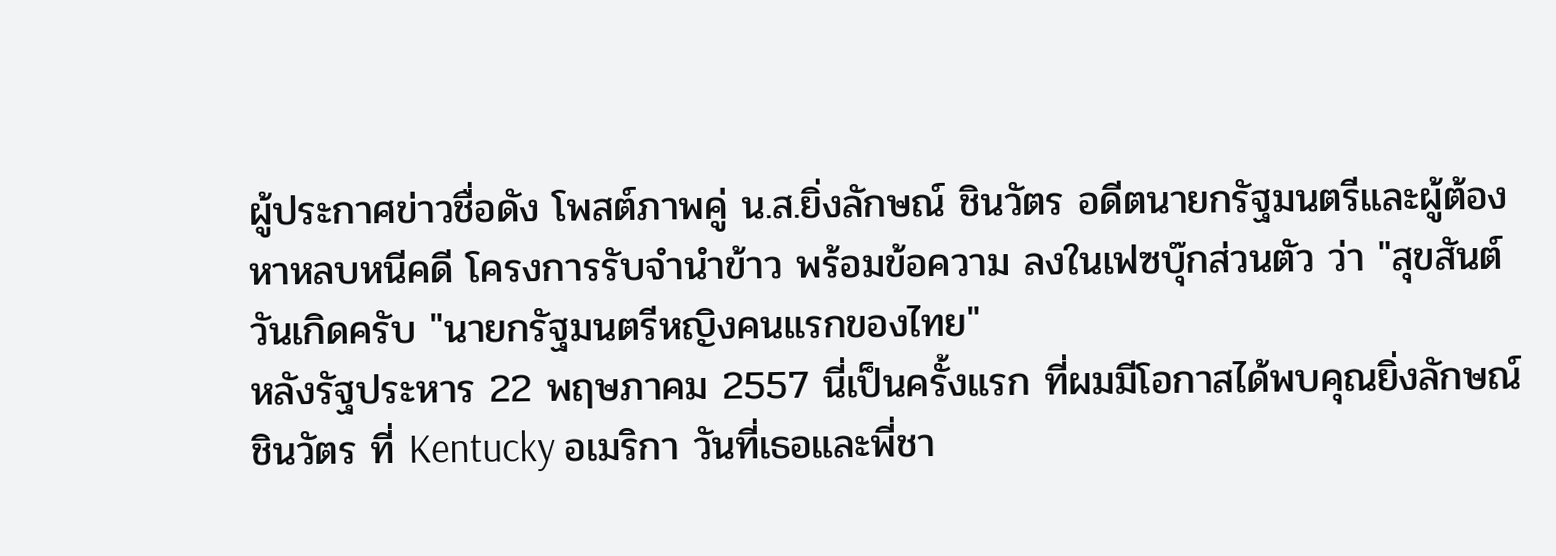ผู้ประกาศข่าวชื่อดัง โพสต์ภาพคู่ น.ส.ยิ่งลักษณ์ ชินวัตร อดีตนายกรัฐมนตรีและผู้ต้องหาหลบหนีคดี โครงการรับจำนำข้าว พร้อมข้อความ ลงในเฟซบุ๊กส่วนตัว ว่า "สุขสันต์วันเกิดครับ "นายกรัฐมนตรีหญิงคนแรกของไทย"
หลังรัฐประหาร 22 พฤษภาคม 2557 นี่เป็นครั้งแรก ที่ผมมีโอกาสได้พบคุณยิ่งลักษณ์ ชินวัตร ที่ Kentucky อเมริกา วันที่เธอและพี่ชา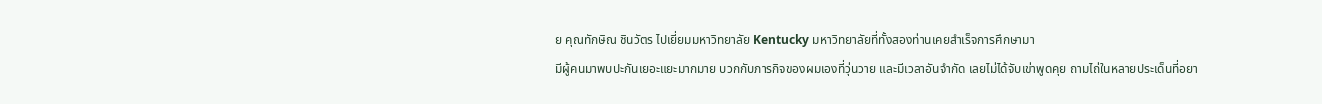ย คุณทักษิณ ชินวัตร ไปเยี่ยมมหาวิทยาลัย Kentucky มหาวิทยาลัยที่ทั้งสองท่านเคยสำเร็จการศึกษามา
มีผู้คนมาพบปะกันเยอะแยะมากมาย บวกกับภารกิจของผมเองที่วุ่นวาย และมีเวลาอันจำกัด เลยไม่ได้จับเข่าพูดคุย ถามไถ่ในหลายประเด็นที่อยา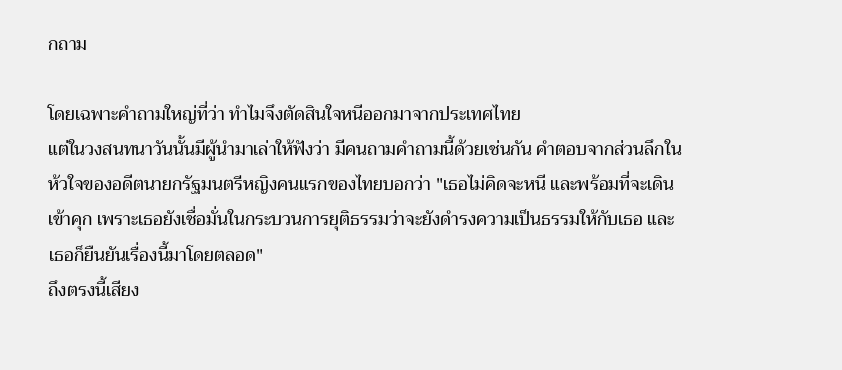กถาม

โดยเฉพาะคำถามใหญ่ที่ว่า ทำไมจึงตัดสินใจหนีออกมาจากประเทศไทย
แต่ในวงสนทนาวันนั้นมีผู้นำมาเล่าให้ฟังว่า มีคนถามคำถามนี้ด้วยเช่นกัน คำตอบจากส่วนลึกในห้วใจของอดีตนายกรัฐมนตรีหญิงคนแรกของไทยบอกว่า "เธอไม่คิดจะหนี และพร้อมที่จะเดินเข้าคุก เพราะเธอยังเชื่อมั่นในกระบวนการยุติธรรมว่าจะยังดำรงความเป็นธรรมให้กับเธอ และเธอก็ยืนยันเรื่องนี้มาโดยตลอด"
ถึงตรงนี้เสียง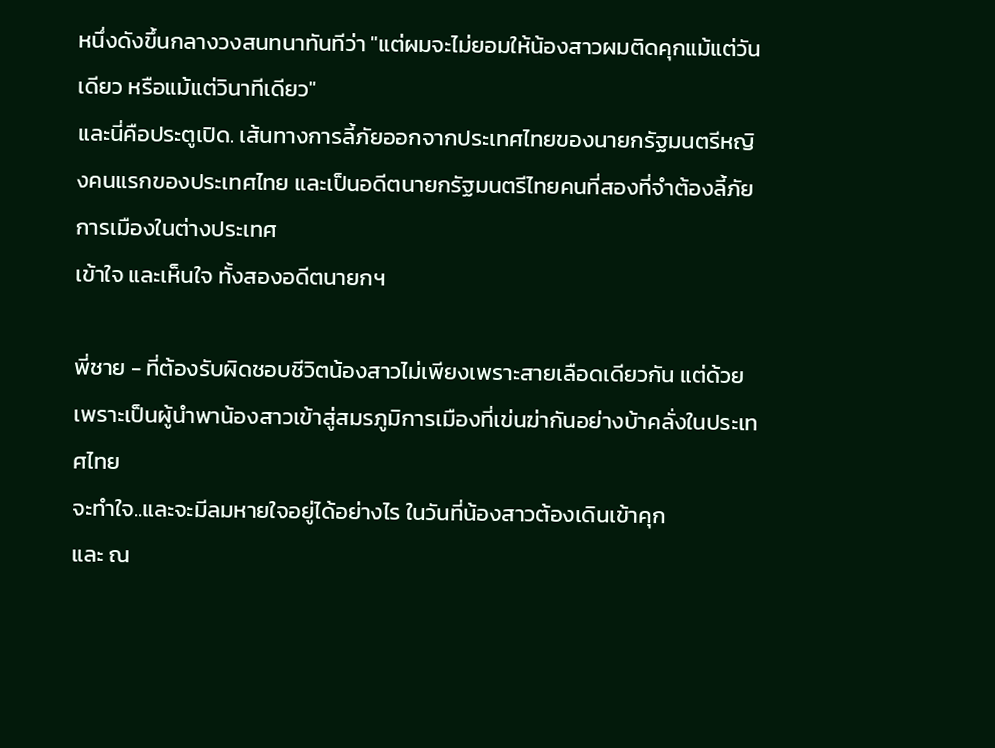หนึ่งดังขึ้นกลางวงสนทนาทันทีว่า "แต่ผมจะไม่ยอมให้น้องสาวผมติดคุกแม้แต่วันเดียว หรือแม้แต่วินาทีเดียว"
และนี่คือประตูเปิด. เส้นทางการลี้ภัยออกจากประเทศไทยของนายกรัฐมนตรีหญิงคนแรกของประเทศไทย และเป็นอดีตนายกรัฐมนตรีไทยคนที่สองที่จำต้องลี้ภัยการเมืองในต่างประเทศ
เข้าใจ และเห็นใจ ทั้งสองอดีตนายกฯ

พี่ชาย - ที่ต้องรับผิดชอบชีวิตน้องสาวไม่เพียงเพราะสายเลือดเดียวกัน แต่ด้วยเพราะเป็นผู้นำพาน้องสาวเข้าสู่สมรภูมิการเมืองที่เข่นฆ่ากันอย่างบ้าคลั่งในประเทศไทย
จะทำใจ..และจะมีลมหายใจอยู่ได้อย่างไร ในวันที่น้องสาวต้องเดินเข้าคุก
และ ณ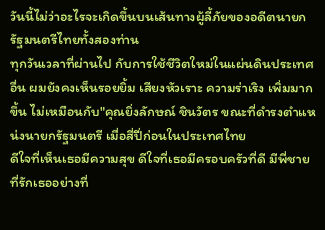วันนี้ไม่ว่าอะไรจะเกิดขึ้นบนเส้นทางผู้ลี้ภัยของอดีตนายกรัฐมนตรีไทยทั้งสองท่าน
ทุกวันเวลาที่ผ่านไป กับการใช้ชีวิตใหม่ในแผ่นดินประเทศอื่น ผมยังคงเห็นรอยยิ้ม เสียงหัวเราะ ความร่าเริง เพิ่มมากขึ้น ไม่เหมือนกับ"คุณยิ่งลักษณ์ ชินวัตร ขณะที่ดำรงตำแหน่งนายกรัฐมนตรี เมื่อสี่ปี่ก่อนในประเทศไทย
ดีใจที่เห็นเธอมีความสุข ดีใจที่เธอมีครอบครัวที่ดี มีพี่ชายที่รักเธออย่างที่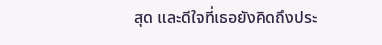สุด และดีใจที่เธอยังคิดถึงประ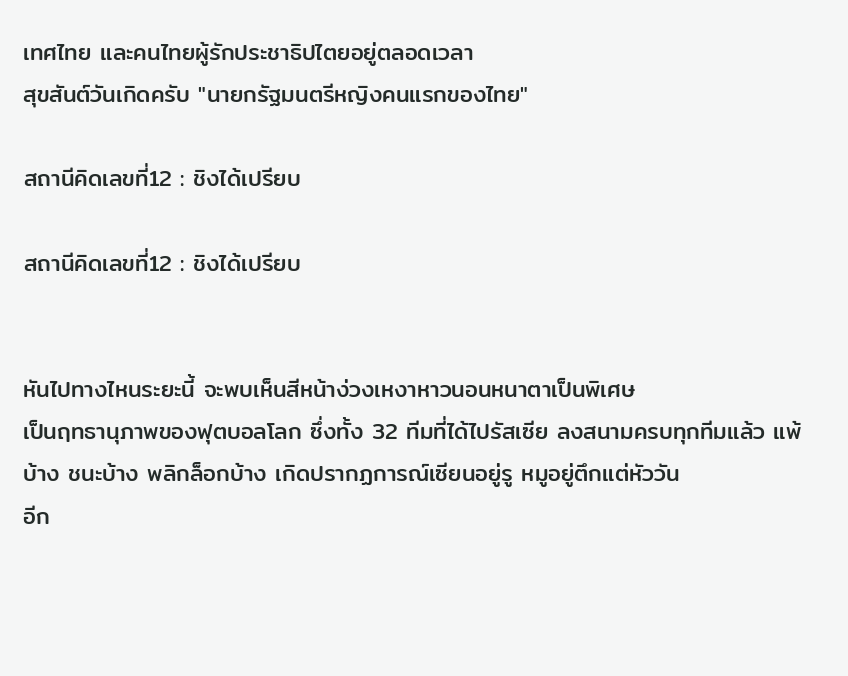เทศไทย และคนไทยผู้รักประชาธิปไตยอยู่ตลอดเวลา
สุขสันต์วันเกิดครับ "นายกรัฐมนตรีหญิงคนแรกของไทย"

สถานีคิดเลขที่12 : ชิงได้เปรียบ

สถานีคิดเลขที่12 : ชิงได้เปรียบ


หันไปทางไหนระยะนี้ จะพบเห็นสีหน้าง่วงเหงาหาวนอนหนาตาเป็นพิเศษ
เป็นฤทธานุภาพของฟุตบอลโลก ซึ่งทั้ง 32 ทีมที่ได้ไปรัสเซีย ลงสนามครบทุกทีมแล้ว แพ้บ้าง ชนะบ้าง พลิกล็อกบ้าง เกิดปรากฏการณ์เซียนอยู่รู หมูอยู่ตึกแต่หัววัน
อีก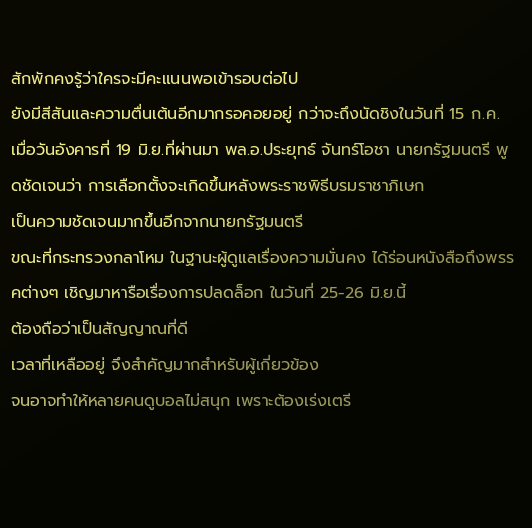สักพักคงรู้ว่าใครจะมีคะแนนพอเข้ารอบต่อไป
ยังมีสีสันและความตื่นเต้นอีกมากรอคอยอยู่ กว่าจะถึงนัดชิงในวันที่ 15 ก.ค.
เมื่อวันอังคารที่ 19 มิ.ย.ที่ผ่านมา พล.อ.ประยุทธ์ จันทร์โอชา นายกรัฐมนตรี พูดชัดเจนว่า การเลือกตั้งจะเกิดขึ้นหลังพระราชพิธีบรมราชาภิเษก
เป็นความชัดเจนมากขึ้นอีกจากนายกรัฐมนตรี
ขณะที่กระทรวงกลาโหม ในฐานะผู้ดูแลเรื่องความมั่นคง ได้ร่อนหนังสือถึงพรรคต่างๆ เชิญมาหารือเรื่องการปลดล็อก ในวันที่ 25-26 มิ.ย.นี้
ต้องถือว่าเป็นสัญญาณที่ดี
เวลาที่เหลืออยู่ จึงสำคัญมากสำหรับผู้เกี่ยวข้อง
จนอาจทำให้หลายคนดูบอลไม่สนุก เพราะต้องเร่งเตรี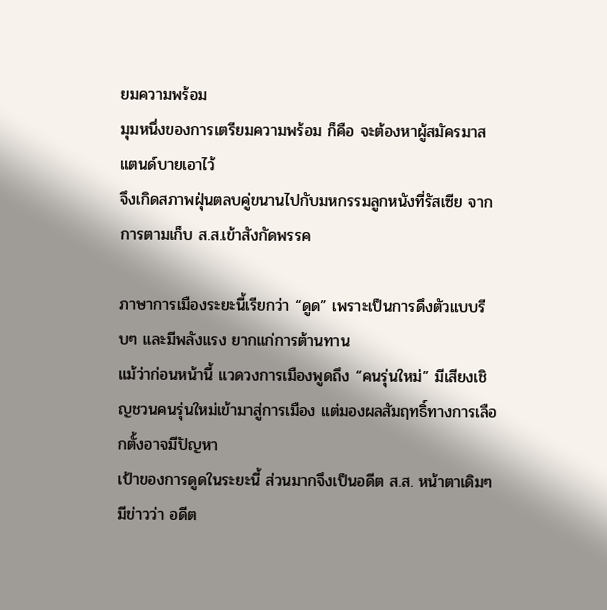ยมความพร้อม
มุมหนึ่งของการเตรียมความพร้อม ก็คือ จะต้องหาผู้สมัครมาสแตนด์บายเอาไว้
จึงเกิดสภาพฝุ่นตลบคู่ขนานไปกับมหกรรมลูกหนังที่รัสเซีย จากการตามเก็บ ส.ส.เข้าสังกัดพรรค

ภาษาการเมืองระยะนี้เรียกว่า “ดูด” เพราะเป็นการดึงตัวแบบรีบๆ และมีพลังแรง ยากแก่การต้านทาน
แม้ว่าก่อนหน้านี้ แวดวงการเมืองพูดถึง “คนรุ่นใหม่” มีเสียงเชิญชวนคนรุ่นใหม่เข้ามาสู่การเมือง แต่มองผลสัมฤทธิ์ทางการเลือกตั้งอาจมีปัญหา
เป้าของการดูดในระยะนี้ ส่วนมากจึงเป็นอดีต ส.ส. หน้าตาเดิมๆ
มีข่าวว่า อดีต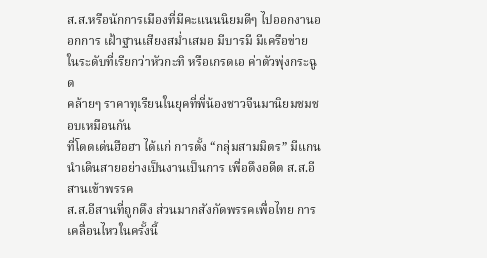ส.ส.หรือนักการเมืองที่มีคะแนนนิยมดีๆ ไปออกงานออกการ เฝ้าฐานเสียงสม่ำเสมอ มีบารมี มีเครือข่าย ในระดับที่เรียกว่าหัวกะทิ หรือเกรดเอ ค่าตัวพุ่งกระฉูด
คล้ายๆ ราคาทุเรียนในยุคที่พี่น้องชาวจีนมานิยมชมชอบเหมือนกัน
ที่โดดเด่นฮือฮา ได้แก่ การตั้ง “กลุ่มสามมิตร” มีแกนนำเดินสายอย่างเป็นงานเป็นการ เพื่อดึงอดีต ส.ส.อีสานเข้าพรรค
ส.ส.อีสานที่ถูกดึง ส่วนมากสังกัดพรรคเพื่อไทย การเคลื่อนไหวในครั้งนี้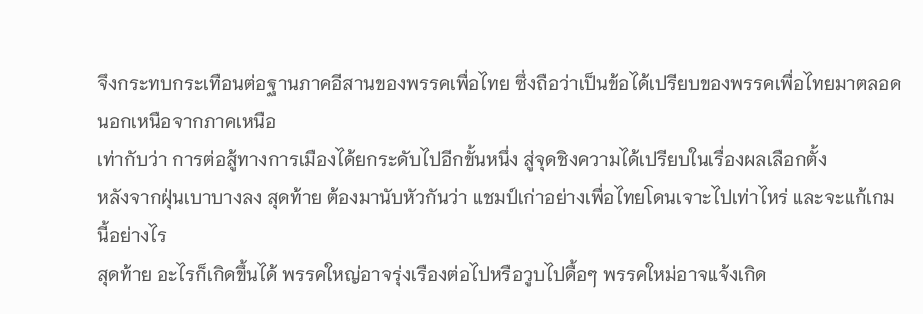จึงกระทบกระเทือนต่อฐานภาคอีสานของพรรคเพื่อไทย ซึ่งถือว่าเป็นข้อได้เปรียบของพรรคเพื่อไทยมาตลอด นอกเหนือจากภาคเหนือ
เท่ากับว่า การต่อสู้ทางการเมืองได้ยกระดับไปอีกขั้นหนึ่ง สู่จุดชิงความได้เปรียบในเรื่องผลเลือกตั้ง
หลังจากฝุ่นเบาบางลง สุดท้าย ต้องมานับหัวกันว่า แชมป์เก่าอย่างเพื่อไทยโดนเจาะไปเท่าไหร่ และจะแก้เกมนี้อย่างไร
สุดท้าย อะไรก็เกิดขึ้นได้ พรรคใหญ่อาจรุ่งเรืองต่อไปหรือวูบไปดื้อๆ พรรคใหม่อาจแจ้งเกิด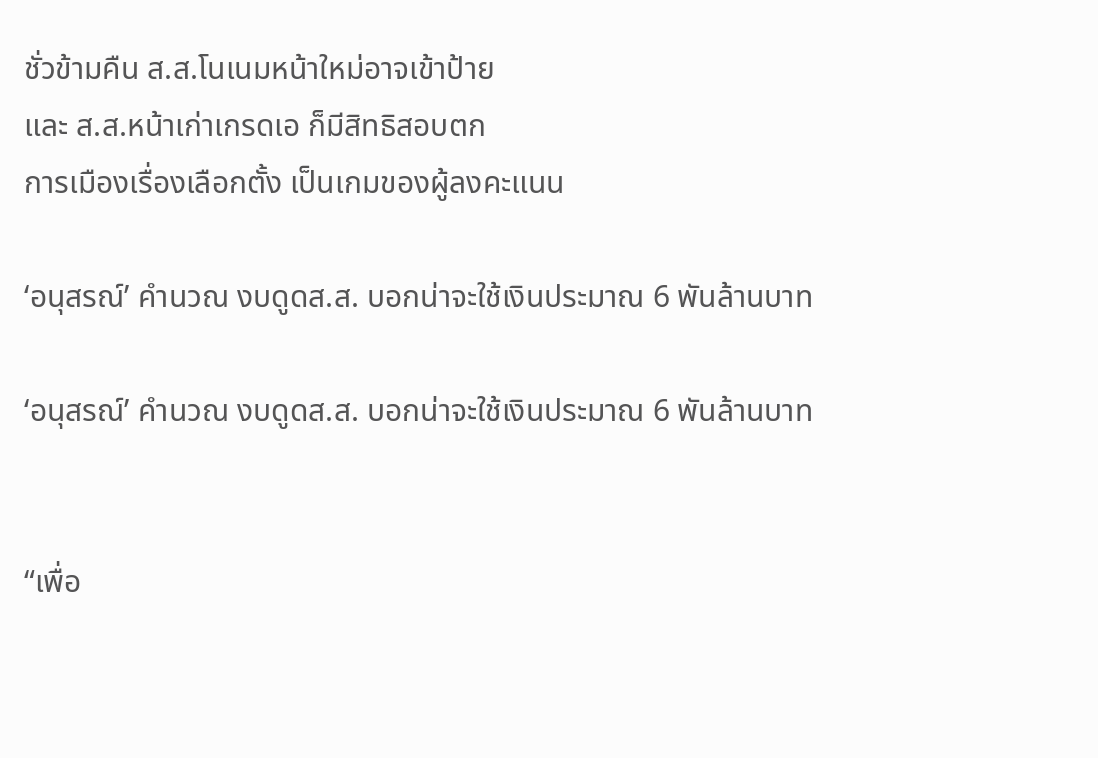ชั่วข้ามคืน ส.ส.โนเนมหน้าใหม่อาจเข้าป้าย
และ ส.ส.หน้าเก่าเกรดเอ ก็มีสิทธิสอบตก
การเมืองเรื่องเลือกตั้ง เป็นเกมของผู้ลงคะแนน

‘อนุสรณ์’ คำนวณ งบดูดส.ส. บอกน่าจะใช้เงินประมาณ 6 พันล้านบาท

‘อนุสรณ์’ คำนวณ งบดูดส.ส. บอกน่าจะใช้เงินประมาณ 6 พันล้านบาท


“เพื่อ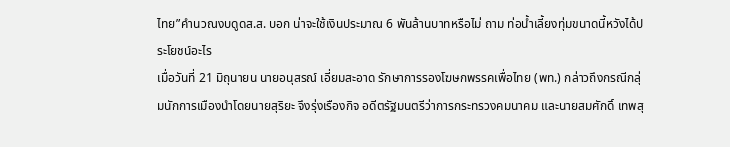ไทย”คำนวณงบดูดส.ส. บอก น่าจะใช้เงินประมาณ 6 พันล้านบาทหรือไม่ ถาม ท่อน้ำเลี้ยงทุ่มขนาดนี้หวังได้ประโยชน์อะไร
เมื่อวันที่ 21 มิถุนายน นายอนุสรณ์ เอี่ยมสะอาด รักษาการรองโฆษกพรรคเพื่อไทย (พท.) กล่าวถึงกรณีกลุ่มนักการเมืองนำโดยนายสุริยะ จึงรุ่งเรืองกิจ อดีตรัฐมนตรีว่าการกระทรวงคมนาคม และนายสมศักดิ์ เทพสุ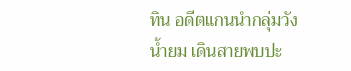ทิน อดีตแกนนำกลุ่มวังน้ำยม เดินสายพบปะ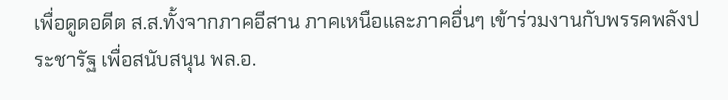เพื่อดูดอดีต ส.ส.ทั้งจากภาคอีสาน ภาคเหนือและภาคอื่นๆ เข้าร่วมงานกับพรรคพลังประชารัฐ เพื่อสนับสนุน พล.อ.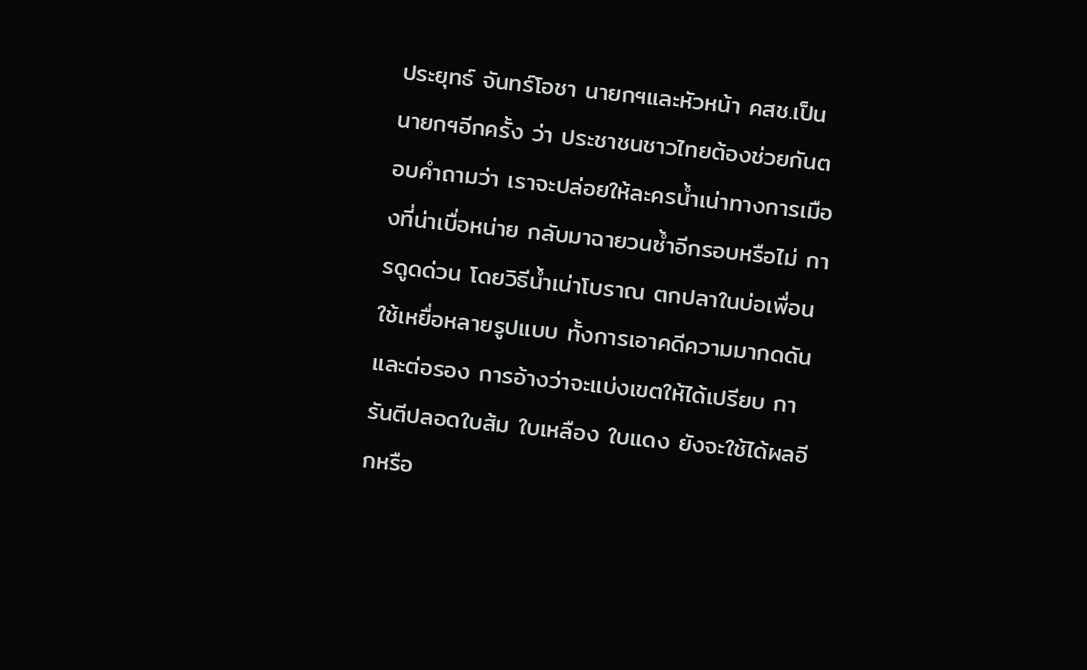ประยุทธ์ จันทร์โอชา นายกฯและหัวหน้า คสช.เป็นนายกฯอีกครั้ง ว่า ประชาชนชาวไทยต้องช่วยกันตอบคำถามว่า เราจะปล่อยให้ละครน้ำเน่าทางการเมืองที่น่าเบื่อหน่าย กลับมาฉายวนซ้ำอีกรอบหรือไม่ การดูดด่วน โดยวิธีน้ำเน่าโบราณ ตกปลาในบ่อเพื่อน ใช้เหยื่อหลายรูปแบบ ทั้งการเอาคดีความมากดดันและต่อรอง การอ้างว่าจะแบ่งเขตให้ได้เปรียบ การันตีปลอดใบส้ม ใบเหลือง ใบแดง ยังจะใช้ได้ผลอีกหรือ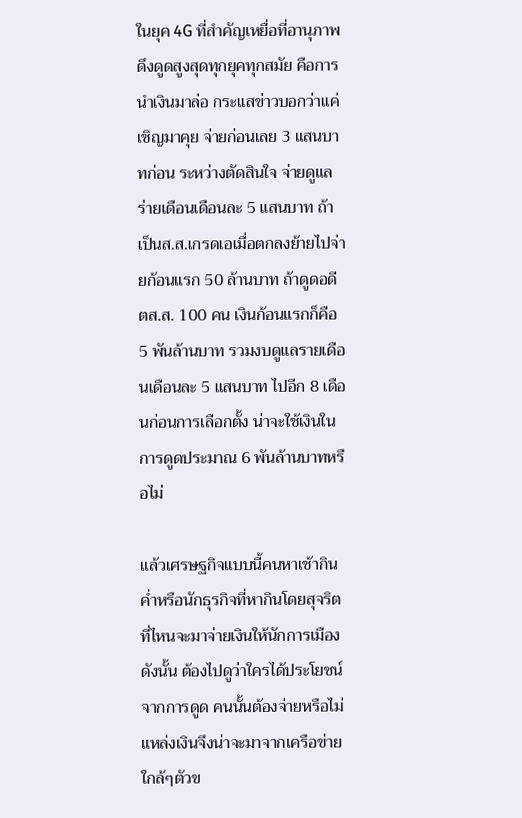ในยุค 4G ที่สำคัญเหยื่อที่อานุภาพดึงดูดสูงสุดทุกยุคทุกสมัย คือการนำเงินมาล่อ กระแสข่าวบอกว่าแค่เชิญมาคุย จ่ายก่อนเลย 3 แสนบาทก่อน ระหว่างตัดสินใจ จ่ายดูแลร่ายเดือนเดือนละ 5 แสนบาท ถ้าเป็นส.ส.เกรดเอเมื่อตกลงย้ายไปจ่ายก้อนแรก 50 ล้านบาท ถ้าดูดอดีตส.ส. 100 คน เงินก้อนแรกก็คือ 5 พันล้านบาท รวมงบดูแลรายเดือนเดือนละ 5 แสนบาท ไปอีก 8 เดือนก่อนการเลือกตั้ง น่าจะใช้เงินในการดูดประมาณ 6 พันล้านบาทหรือไม่

แล้วเศรษฐกิจแบบนี้คนหาเช้ากินค่ำหรือนักธุรกิจที่หากินโดยสุจริตที่ไหนจะมาจ่ายเงินให้นักการเมือง ดังนั้น ต้องไปดูว่าใครได้ประโยชน์จากการดูด คนนั้นต้องจ่ายหรือไม่ แหล่งเงินจึงน่าจะมาจากเครือข่ายใกล้ๆตัวข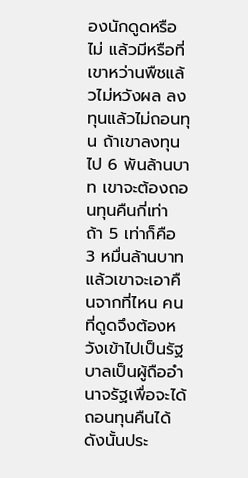องนักดูดหรือไม่ แล้วมีหรือที่เขาหว่านพืชแล้วไม่หวังผล ลงทุนแล้วไม่ถอนทุน ถ้าเขาลงทุนไป 6 พันล้านบาท เขาจะต้องถอนทุนคืนกี่เท่า ถ้า 5 เท่าก็คือ 3 หมื่นล้านบาท แล้วเขาจะเอาคืนจากที่ไหน คนที่ดูดจึงต้องหวังเข้าไปเป็นรัฐบาลเป็นผู้ถืออำนาจรัฐเพื่อจะได้ถอนทุนคืนได้ ดังนั้นประ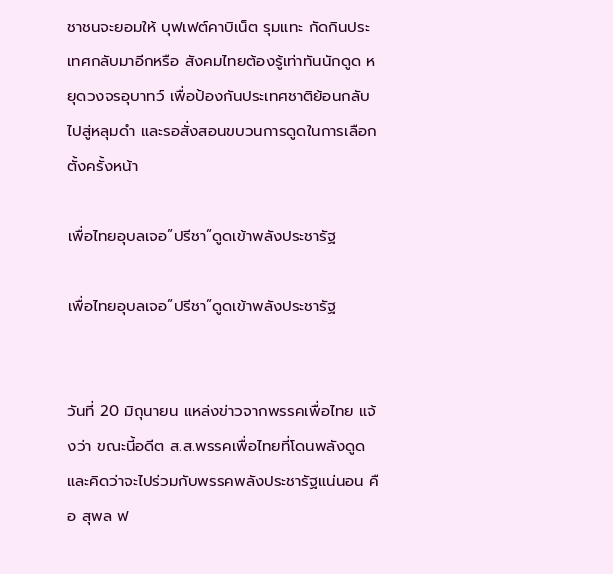ชาชนจะยอมให้ บุฟเฟต์คาบิเน็ต รุมแทะ กัดกินประเทศกลับมาอีกหรือ สังคมไทยต้องรู้เท่าทันนักดูด หยุดวงจรอุบาทว์ เพื่อป้องกันประเทศชาติย้อนกลับไปสู่หลุมดำ และรอสั่งสอนขบวนการดูดในการเลือกตั้งครั้งหน้า

เพื่อไทยอุบลเจอ”ปรีชา”ดูดเข้าพลังประชารัฐ

เพื่อไทยอุบลเจอ”ปรีชา”ดูดเข้าพลังประชารัฐ


วันที่ 20 มิถุนายน แหล่งข่าวจากพรรคเพื่อไทย แจ้งว่า ขณะนี้อดีต ส.ส.พรรคเพื่อไทยที่โดนพลังดูดและคิดว่าจะไปร่วมกับพรรคพลังประชารัฐแน่นอน คือ สุพล ฟ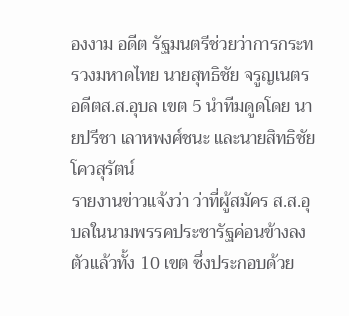องงาม อดีต รัฐมนตรีช่วยว่าการกระทรวงมหาดไทย นายสุทธิชัย จรูญเนตร อดีตส.ส.อุบล เขต 5 นำทีมดูดโดย นายปรีชา เลาหพงศ์ชนะ และนายสิทธิชัย โควสุรัตน์
รายงานข่าวแจ้งว่า ว่าที่ผู้สมัคร ส.ส.อุบลในนามพรรคประชารัฐค่อนข้างลงตัวแล้วทั้ง 10 เขต ซึ่งประกอบด้วย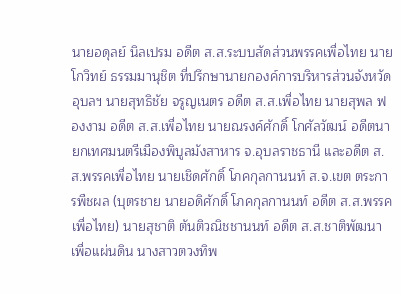นายอดุลย์ นิลเปรม อดีต ส.ส.ระบบสัดส่วนพรรคเพื่อไทย นายโกวิทย์ ธรรมมานุชิต ที่ปรึกษานายกองค์การบริหารส่วนจังหวัดอุบลฯ นายสุทธิชัย จรูญเนตร อดีต ส.ส.เพื่อไทย นายสุพล ฟองงาม อดีต ส.ส.เพื่อไทย นายณรงค์ศักดิ์ โกศัลวัฒน์ อดีตนายกเทศมนตรีเมืองพิบูลมังสาหาร จ.อุบลราชธานี และอดีต ส.ส.พรรคเพื่อไทย นายเชิดศักดิ์ โภคกุลกานนท์ ส.จ.เขต ตระการพืชผล (บุตรชาย นายอดิศักดิ์ โภคกุลกานนท์ อดีต ส.ส.พรรคเพื่อไทย) นายสุชาติ ตันติวณิชชานนท์ อดีต ส.ส.ชาติพัฒนาเพื่อแผ่นดิน นางสาวตวงทิพ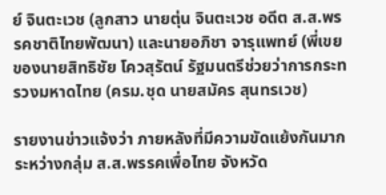ย์ จินตะเวช (ลูกสาว นายตุ่น จินตะเวช อดีต ส.ส.พรรคชาติไทยพัฒนา) และนายอภิชา จารุแพทย์ (พี่เขยของนายสิทธิชัย โควสุรัตน์ รัฐมนตรีช่วยว่าการกระทรวงมหาดไทย (ครม.ชุด นายสมัคร สุนทรเวช)

รายงานข่าวแจ้งว่า ภายหลังที่มีความขัดแย้งกันมากระหว่างกลุ่ม ส.ส.พรรคเพื่อไทย จังหวัด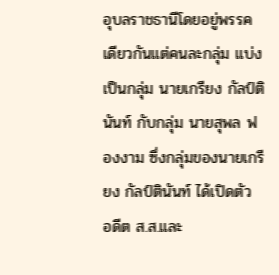อุบลราชธานีโดยอยู่พรรคเดียวกันแต่คนละกลุ่ม แบ่งเป็นกลุ่ม นายเกรียง กัลป์ตินันท์ กับกลุ่ม นายสุพล ฟองงาม ซึ่งกลุ่มของนายเกรียง กัลป์ตินันท์ ได้เปิดตัว อดีต ส.ส.และ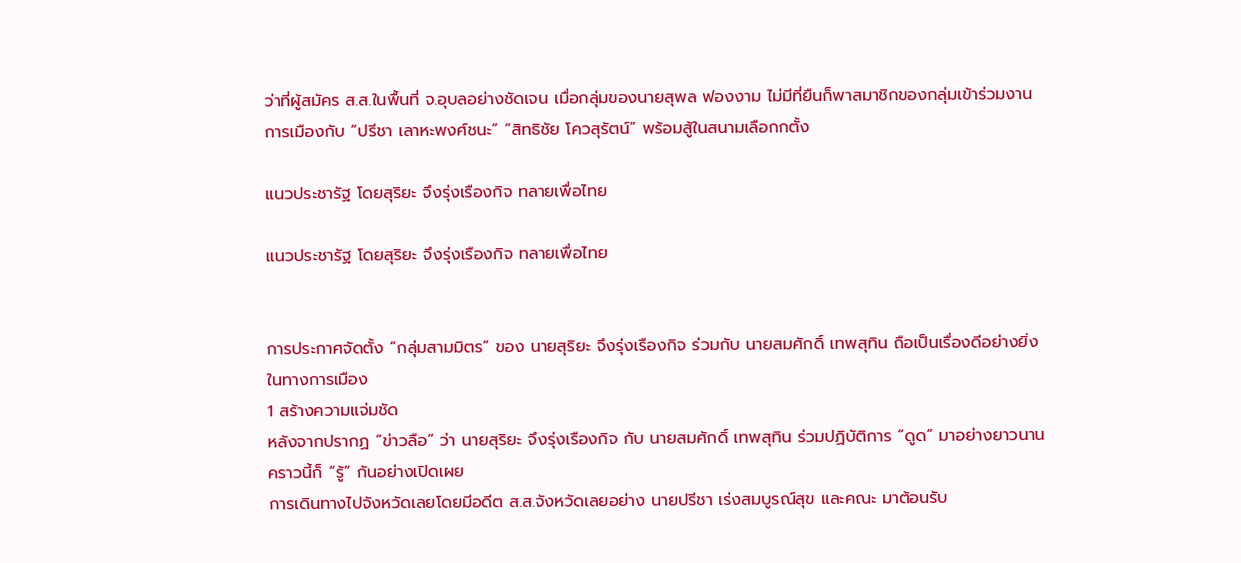ว่าที่ผู้สมัคร ส.ส.ในพื้นที่ จ.อุบลอย่างชัดเจน เมื่อกลุ่มของนายสุพล ฟองงาม ไม่มีที่ยืนก็พาสมาชิกของกลุ่มเข้าร่วมงานการเมืองกับ “ปรีชา เลาหะพงศ์ชนะ” “สิทธิชัย โควสุรัตน์” พร้อมสู้ในสนามเลือกกตั้ง

แนวประชารัฐ โดยสุริยะ จึงรุ่งเรืองกิจ ทลายเพื่อไทย

แนวประชารัฐ โดยสุริยะ จึงรุ่งเรืองกิจ ทลายเพื่อไทย


การประกาศจัดตั้ง “กลุ่มสามมิตร” ของ นายสุริยะ จึงรุ่งเรืองกิจ ร่วมกับ นายสมศักดิ์ เทพสุทิน ถือเป็นเรื่องดีอย่างยิ่งในทางการเมือง
1 สร้างความแจ่มชัด
หลังจากปรากฏ “ข่าวลือ” ว่า นายสุริยะ จึงรุ่งเรืองกิจ กับ นายสมศักดิ์ เทพสุทิน ร่วมปฏิบัติการ “ดูด” มาอย่างยาวนาน
คราวนี้ก็ “รู้” กันอย่างเปิดเผย
การเดินทางไปจังหวัดเลยโดยมีอดีต ส.ส.จังหวัดเลยอย่าง นายปรีชา เร่งสมบูรณ์สุข และคณะ มาต้อนรับ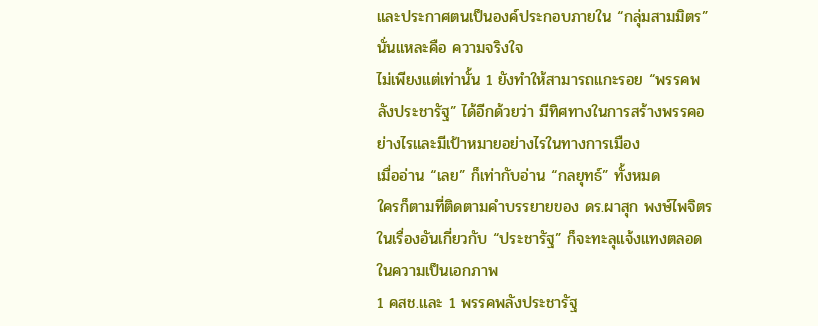และประกาศตนเป็นองค์ประกอบภายใน “กลุ่มสามมิตร”
นั่นแหละคือ ความจริงใจ
ไม่เพียงแต่เท่านั้น 1 ยังทำให้สามารถแกะรอย “พรรคพลังประชารัฐ” ได้อีกด้วยว่า มีทิศทางในการสร้างพรรคอย่างไรและมีเป้าหมายอย่างไรในทางการเมือง
เมื่ออ่าน “เลย” ก็เท่ากับอ่าน “กลยุทธ์” ทั้งหมด
ใครก็ตามที่ติดตามคำบรรยายของ ดร.ผาสุก พงษ์ไพจิตร ในเรื่องอันเกี่ยวกับ “ประชารัฐ” ก็จะทะลุแจ้งแทงตลอดในความเป็นเอกภาพ
1 คสช.และ 1 พรรคพลังประชารัฐ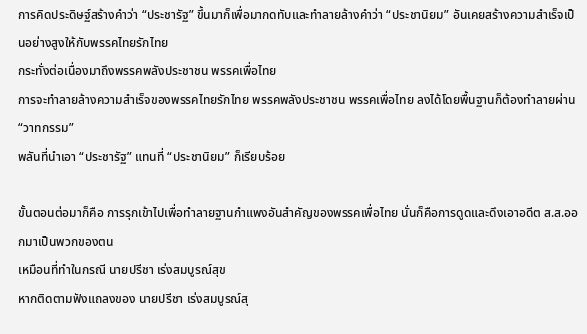การคิดประดิษฐ์สร้างคำว่า “ประชารัฐ” ขึ้นมาก็เพื่อมากดทับและทำลายล้างคำว่า “ประชานิยม” อันเคยสร้างความสำเร็จเป็นอย่างสูงให้กับพรรคไทยรักไทย
กระทั่งต่อเนื่องมาถึงพรรคพลังประชาชน พรรคเพื่อไทย
การจะทำลายล้างความสำเร็จของพรรคไทยรักไทย พรรคพลังประชาชน พรรคเพื่อไทย ลงได้โดยพื้นฐานก็ต้องทำลายผ่าน “วาทกรรม”
พลันที่นำเอา “ประชารัฐ” แทนที่ “ประชานิยม” ก็เรียบร้อย

ขั้นตอนต่อมาก็คือ การรุกเข้าไปเพื่อทำลายฐานกำแพงอันสำคัญของพรรคเพื่อไทย นั่นก็คือการดูดและดึงเอาอดีต ส.ส.ออกมาเป็นพวกของตน
เหมือนที่ทำในกรณี นายปรีชา เร่งสมบูรณ์สุข
หากติดตามฟังแถลงของ นายปรีชา เร่งสมบูรณ์สุ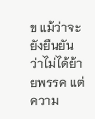ข แม้ว่าจะยังยืนยันว่าไม่ได้ย้ายพรรค แต่ความ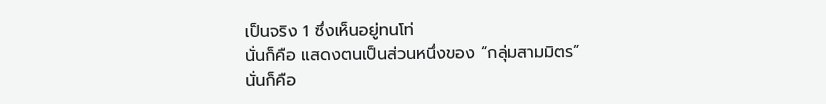เป็นจริง 1 ซึ่งเห็นอยู่ทนโท่
นั่นก็คือ แสดงตนเป็นส่วนหนึ่งของ “กลุ่มสามมิตร”
นั่นก็คือ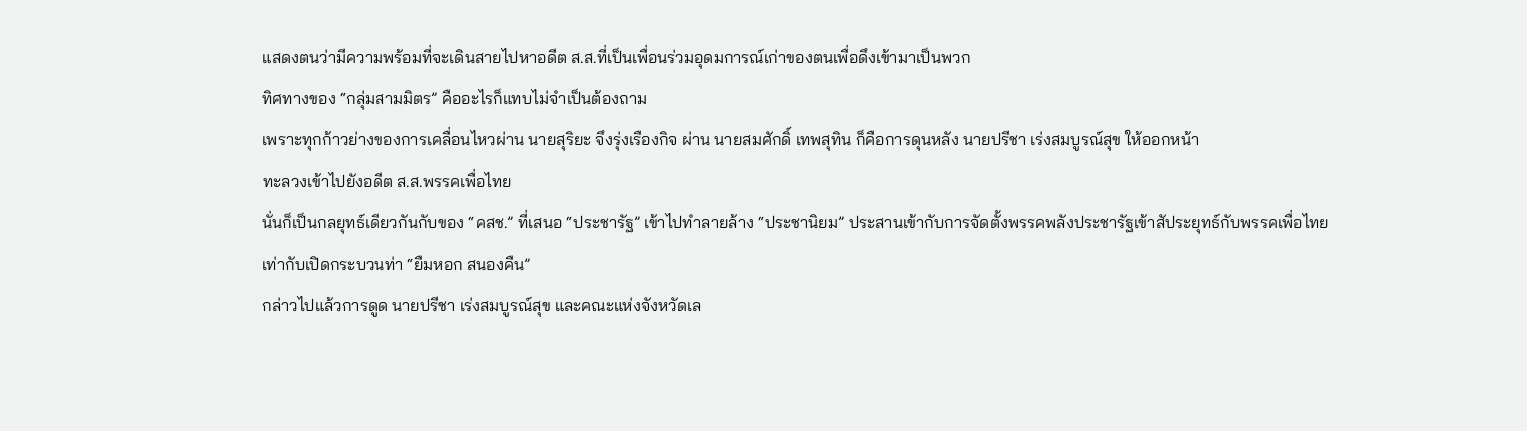แสดงตนว่ามีความพร้อมที่จะเดินสายไปหาอดีต ส.ส.ที่เป็นเพื่อนร่วมอุดมการณ์เก่าของตนเพื่อดึงเข้ามาเป็นพวก
ทิศทางของ “กลุ่มสามมิตร” คืออะไรก็แทบไม่จำเป็นต้องถาม
เพราะทุกก้าวย่างของการเคลื่อนไหวผ่าน นายสุริยะ จึงรุ่งเรืองกิจ ผ่าน นายสมศักดิ์ เทพสุทิน ก็คือการดุนหลัง นายปรีชา เร่งสมบูรณ์สุข ให้ออกหน้า
ทะลวงเข้าไปยังอดีต ส.ส.พรรคเพื่อไทย
นั่นก็เป็นกลยุทธ์เดียวกันกับของ “คสช.” ที่เสนอ “ประชารัฐ” เข้าไปทำลายล้าง “ประชานิยม” ประสานเข้ากับการจัดตั้งพรรคพลังประชารัฐเข้าสัประยุทธ์กับพรรคเพื่อไทย
เท่ากับเปิดกระบวนท่า “ยืมหอก สนองคืน”
กล่าวไปแล้วการดูด นายปรีชา เร่งสมบูรณ์สุข และคณะแห่งจังหวัดเล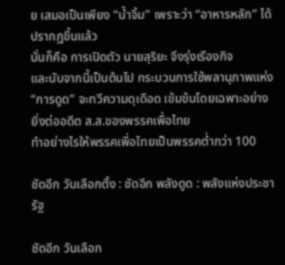ย เสมอเป็นเพียง “น้ำจิ้ม” เพราะว่า “อาหารหลัก” ได้ปรากฏขึ้นแล้ว
นั่นก็คือ การเปิดตัว นายสุริยะ จึงรุ่งเรืองกิจ
และนับจากนี้เป็นต้นไป กระบวนการใช้พลานุภาพแห่ง “การดูด” จะทวีความดุเดือด เข้มข้นโดยเฉพาะอย่างยิ่งต่ออดีต ส.ส.ของพรรคเพื่อไทย
ทำอย่างไรให้พรรคเพื่อไทยเป็นพรรคต่ำกว่า 100

ชัดอีก วันเลือกตั้ง : ชัดอีก พลังดูด : พลังแห่งประชารัฐ

ชัดอีก วันเลือก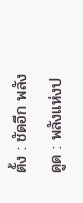ตั้ง : ชัดอีก พลังดูด : พลังแห่งป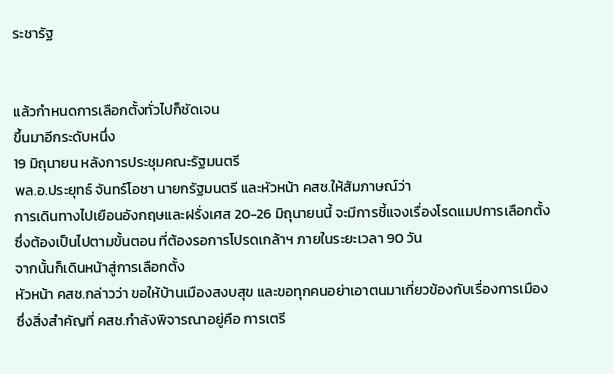ระชารัฐ


แล้วกำหนดการเลือกตั้งทั่วไปก็ชัดเจน
ขึ้นมาอีกระดับหนึ่ง
19 มิถุนายน หลังการประชุมคณะรัฐมนตรี
พล.อ.ประยุทธ์ จันทร์โอชา นายกรัฐมนตรี และหัวหน้า คสช.ให้สัมภาษณ์ว่า
การเดินทางไปเยือนอังกฤษและฝรั่งเศส 20-26 มิถุนายนนี้ จะมีการชี้แจงเรื่องโรดแมปการเลือกตั้ง
ซึ่งต้องเป็นไปตามขั้นตอน ที่ต้องรอการโปรดเกล้าฯ ภายในระยะเวลา 90 วัน
จากนั้นก็เดินหน้าสู่การเลือกตั้ง
หัวหน้า คสช.กล่าวว่า ขอให้บ้านเมืองสงบสุข และขอทุกคนอย่าเอาตนมาเกี่ยวข้องกับเรื่องการเมือง
ซึ่งสิ่งสำคัญที่ คสช.กำลังพิจารณาอยู่คือ การเตรี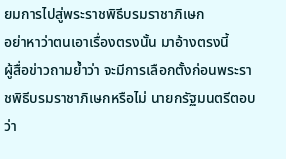ยมการไปสู่พระราชพิธีบรมราชาภิเษก
อย่าหาว่าตนเอาเรื่องตรงนั้น มาอ้างตรงนี้
ผู้สื่อข่าวถามย้ำว่า จะมีการเลือกตั้งก่อนพระราชพิธีบรมราชาภิเษกหรือไม่ นายกรัฐมนตรีตอบว่า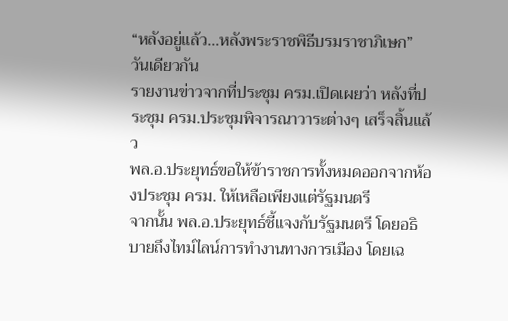“หลังอยู่แล้ว…หลังพระราชพิธีบรมราชาภิเษก”
วันเดียวกัน
รายงานข่าวจากที่ประชุม ครม.เปิดเผยว่า หลังที่ประชุม ครม.ประชุมพิจารณาวาระต่างๆ เสร็จสิ้นแล้ว
พล.อ.ประยุทธ์ขอให้ข้าราชการทั้งหมดออกจากห้องประชุม ครม. ให้เหลือเพียงแต่รัฐมนตรี
จากนั้น พล.อ.ประยุทธ์ชี้แจงกับรัฐมนตรี โดยอธิบายถึงไทม์ไลน์การทำงานทางการเมือง โดยเฉ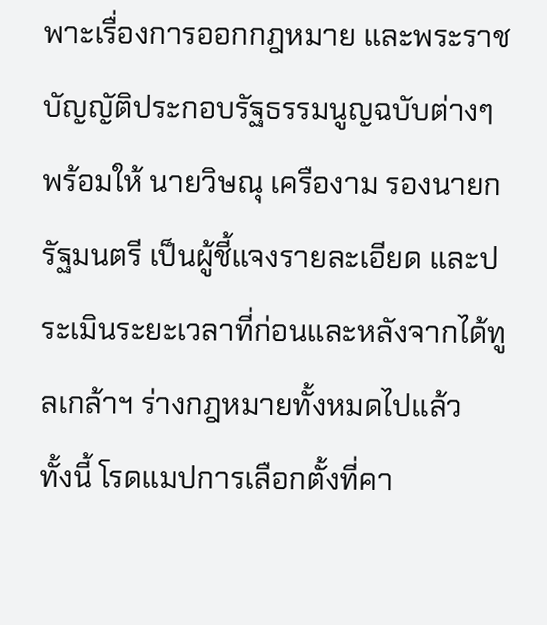พาะเรื่องการออกกฎหมาย และพระราชบัญญัติประกอบรัฐธรรมนูญฉบับต่างๆ
พร้อมให้ นายวิษณุ เครืองาม รองนายกรัฐมนตรี เป็นผู้ชี้แจงรายละเอียด และประเมินระยะเวลาที่ก่อนและหลังจากได้ทูลเกล้าฯ ร่างกฎหมายทั้งหมดไปแล้ว
ทั้งนี้ โรดแมปการเลือกตั้งที่คา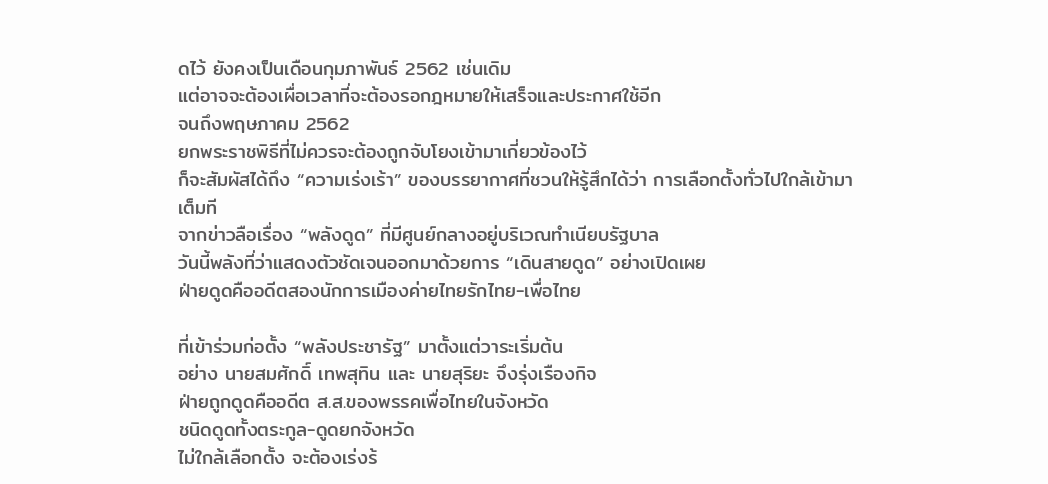ดไว้ ยังคงเป็นเดือนกุมภาพันธ์ 2562 เช่นเดิม
แต่อาจจะต้องเผื่อเวลาที่จะต้องรอกฎหมายให้เสร็จและประกาศใช้อีก
จนถึงพฤษภาคม 2562
ยกพระราชพิธีที่ไม่ควรจะต้องถูกจับโยงเข้ามาเกี่ยวข้องไว้
ก็จะสัมผัสได้ถึง “ความเร่งเร้า” ของบรรยากาศที่ชวนให้รู้สึกได้ว่า การเลือกตั้งทั่วไปใกล้เข้ามาเต็มที
จากข่าวลือเรื่อง “พลังดูด” ที่มีศูนย์กลางอยู่บริเวณทำเนียบรัฐบาล
วันนี้พลังที่ว่าแสดงตัวชัดเจนออกมาด้วยการ “เดินสายดูด” อย่างเปิดเผย
ฝ่ายดูดคืออดีตสองนักการเมืองค่ายไทยรักไทย-เพื่อไทย

ที่เข้าร่วมก่อตั้ง “พลังประชารัฐ” มาตั้งแต่วาระเริ่มต้น
อย่าง นายสมศักดิ์ เทพสุทิน และ นายสุริยะ จึงรุ่งเรืองกิจ
ฝ่ายถูกดูดคืออดีต ส.ส.ของพรรคเพื่อไทยในจังหวัด
ชนิดดูดทั้งตระกูล-ดูดยกจังหวัด
ไม่ใกล้เลือกตั้ง จะต้องเร่งร้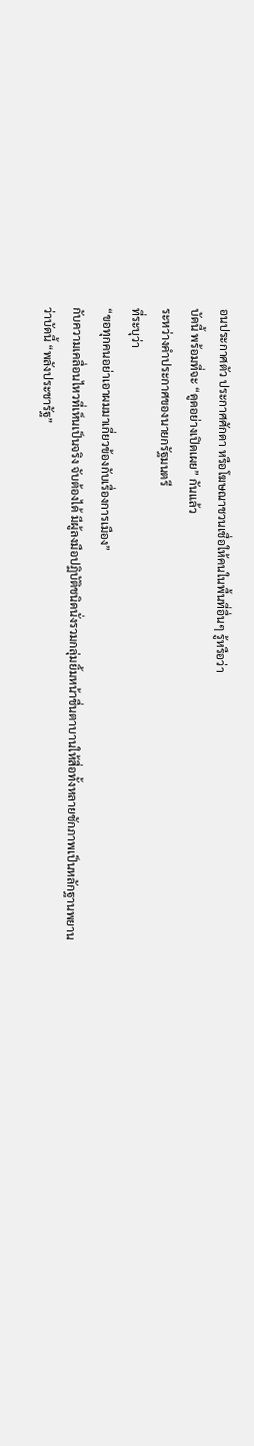อนประกาศตัว ประกาศศักดา หรือโฆษณาชวนเชื่อให้คนในพื้นที่อื่นๆ รู้หรือว่า
บัดนี้ พร้อมที่จะ “ดูดอย่างเปิดเผย” กันแล้ว
ระหว่างคำประกาศของนายกรัฐมนตรี
ที่ระบุว่า
“ขอทุกคนอย่าเอาผมมาเกี่ยวข้องกับเรื่องการเมือง”
กับความเคลื่อนไหวที่เห็นเป็นจริง จับต้องได้ มีผู้ลงมือปฏิบัติชนิดนั่งรวมกลุ่มยิ้มหน้าชื่นตาบานให้สื่อทั้งหลายชักภาพเป็นหลักฐานพยาน
ว่าบัดนี้ “พลังประชารัฐ”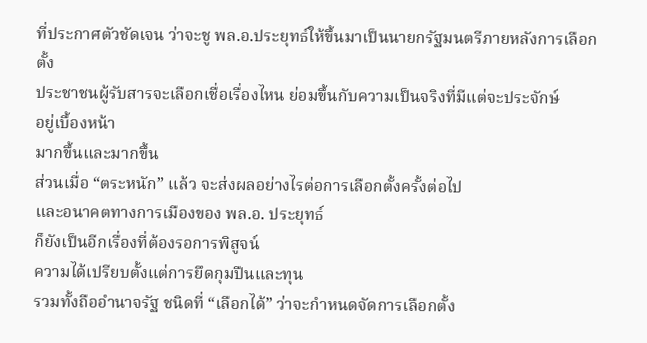ที่ประกาศตัวชัดเจน ว่าจะชู พล.อ.ประยุทธ์ให้ขึ้นมาเป็นนายกรัฐมนตรีภายหลังการเลือกตั้ง
ประชาชนผู้รับสารจะเลือกเชื่อเรื่องไหน ย่อมขึ้นกับความเป็นจริงที่มีแต่จะประจักษ์
อยู่เบื้องหน้า
มากขึ้นและมากขึ้น
ส่วนเมื่อ “ตระหนัก” แล้ว จะส่งผลอย่างไรต่อการเลือกตั้งครั้งต่อไป
และอนาคตทางการเมืองของ พล.อ. ประยุทธ์
ก็ยังเป็นอีกเรื่องที่ต้องรอการพิสูจน์
ความได้เปรียบตั้งแต่การยึดกุมปืนและทุน
รวมทั้งถืออำนาจรัฐ ชนิดที่ “เลือกได้” ว่าจะกำหนดจัดการเลือกตั้ง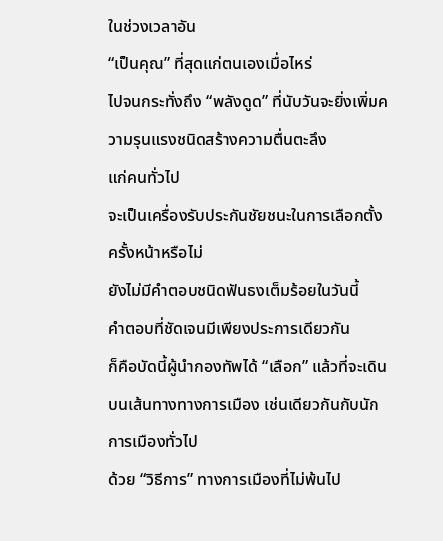ในช่วงเวลาอัน
“เป็นคุณ” ที่สุดแก่ตนเองเมื่อไหร่
ไปจนกระทั่งถึง “พลังดูด” ที่นับวันจะยิ่งเพิ่มความรุนแรงชนิดสร้างความตื่นตะลึง
แก่คนทั่วไป
จะเป็นเครื่องรับประกันชัยชนะในการเลือกตั้งครั้งหน้าหรือไม่
ยังไม่มีคำตอบชนิดฟันธงเต็มร้อยในวันนี้
คำตอบที่ชัดเจนมีเพียงประการเดียวกัน
ก็คือบัดนี้ผู้นำกองทัพได้ “เลือก” แล้วที่จะเดินบนเส้นทางทางการเมือง เช่นเดียวกันกับนักการเมืองทั่วไป
ด้วย “วิธีการ” ทางการเมืองที่ไม่พ้นไป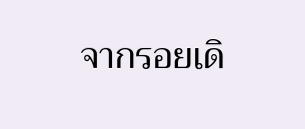จากรอยเดิ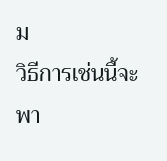ม
วิธีการเช่นนี้จะพา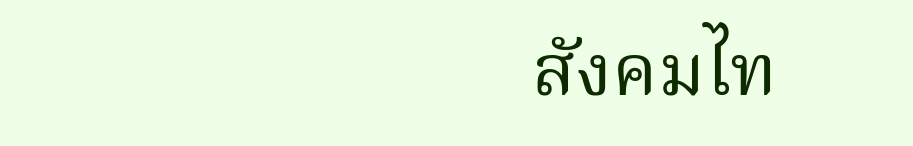สังคมไท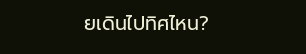ยเดินไปทิศไหน?